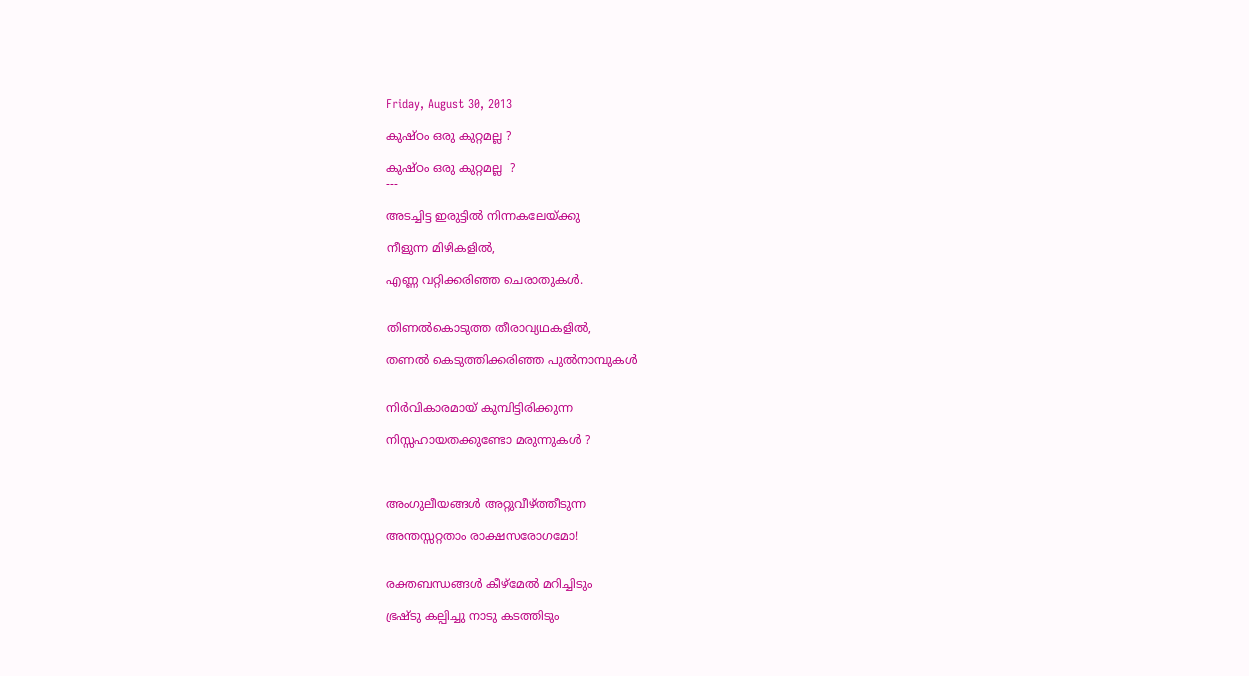Friday, August 30, 2013

കുഷ്ഠം ഒരു കുറ്റമല്ല ?

കുഷ്ഠം ഒരു കുറ്റമല്ല  ?
---

അടച്ചിട്ട ഇരുട്ടിൽ നിന്നകലേയ്ക്കു

നീളുന്ന മിഴികളിൽ,

എണ്ണ വറ്റിക്കരിഞ്ഞ ‍ചെരാതുകൾ.


തിണൽകൊടുത്ത തീരാവ്യഥകളിൽ,

തണൽ കെടുത്തിക്കരിഞ്ഞ പുൽനാമ്പുകൾ


നിർവികാരമായ് കുമ്പിട്ടിരിക്കുന്ന

നിസ്സഹായതക്കുണ്ടോ മരുന്നുകൾ ?



അംഗുലീയങ്ങൾ അറ്റുവീഴ്ത്തീടുന്ന

അന്തസ്സറ്റതാം രാക്ഷസരോഗമോ!


രക്തബന്ധങ്ങൾ കീഴ്മേൽ മറിച്ചിടും

ഭ്രഷ്ടു കല്പിച്ചു നാടു കടത്തിടും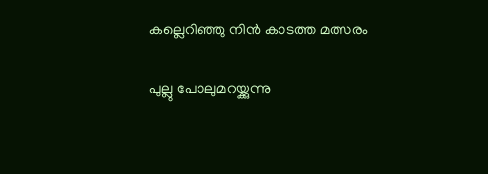കല്ലെറിഞ്ഞു നിൻ കാടത്ത മത്സരം

പുല്ലു പോലുമറയ്ക്കുന്നു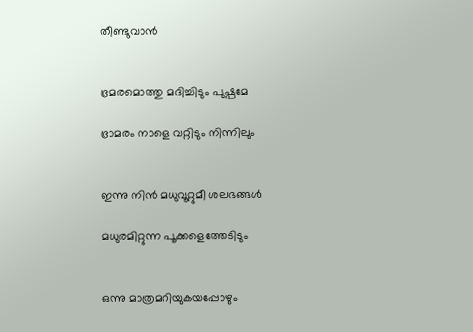തീണ്ടുവാൻ


ഭ്രമരമൊത്തു മദിച്ചിടും പുഷ്പമേ

ഭ്രാമരം നാളെ വറ്റിടും നിന്നിലും


ഇന്നു നിൻ മധുവൂറ്റുമീ ശലഭങ്ങൾ

മധുരമിറ്റുന്ന പൂക്കളെത്തേടിടും


ഒന്നു മാത്രമറിയുകയപ്പോഴും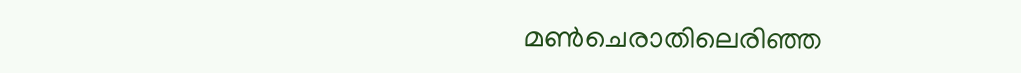മണ്‍ചെരാതിലെരിഞ്ഞ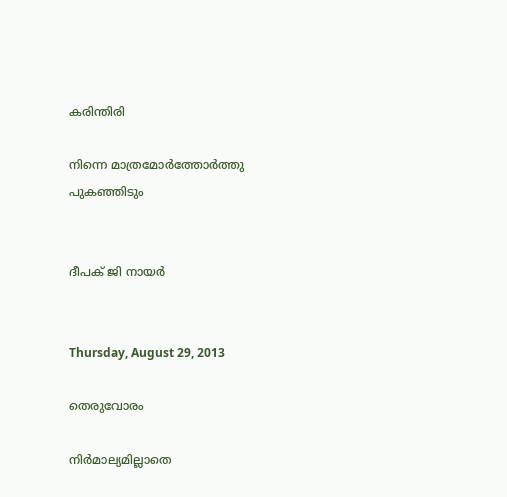കരിന്തിരി

നിന്നെ മാത്രമോർത്തോർത്തു  പുകഞ്ഞിടും


ദീപക് ജി നായർ


Thursday, August 29, 2013

തെരുവോരം

നിർമാല്യമില്ലാതെ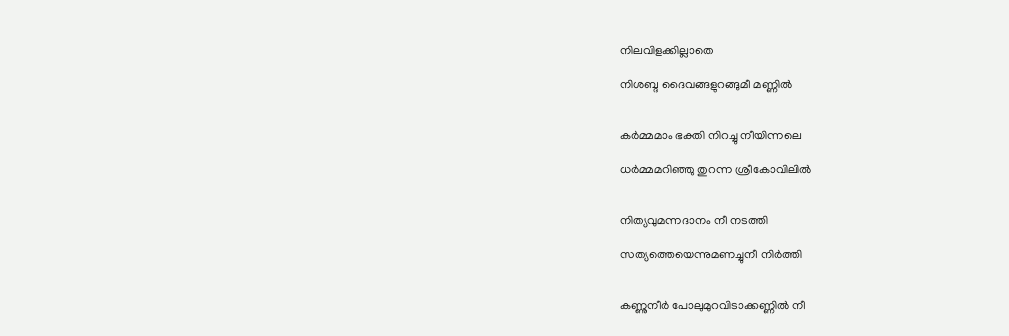നിലവിളക്കില്ലാതെ

നിശബ്ദ ദൈവങ്ങളുറങ്ങുമീ മണ്ണിൽ


കർമ്മമാം ഭക്തി നിറച്ചു നീയിന്നലെ

ധർമ്മമറിഞ്ഞു തുറന്ന ശ്രീകോവിലിൽ


നിത്യവുമന്നദാനം നീ നടത്തി

സത്യത്തെയെന്നുമണച്ചുനീ നിർത്തി


കണ്ണുനീർ പോലുമുറവിടാക്കണ്ണിൽ നീ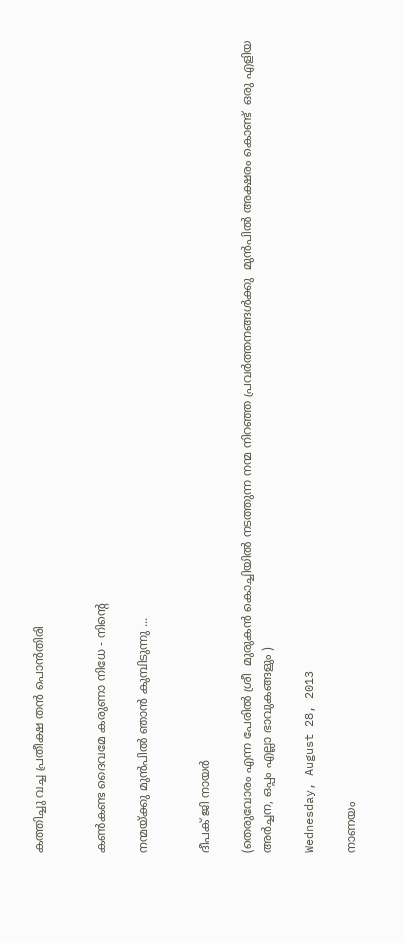കത്തിച്ചു വച്ച പ്രതീക്ഷ തൻ പൊൻതിരി


കണ്‍കണ്ട ദൈവമേ കരുണാ നിധേ - നിന്റെ

നന്മയ്ക്കു മുൻപിൽ ഞാൻ കുമ്പിടുന്നു ...


ദീപക് ജി നായർ

(തെരുവോരം എന്ന പേരിൽ ശ്രീ  മുരുകൻ കൊച്ചിയിൽ നടത്തുന്ന നന്മ നിറഞ്ഞ പ്രവർത്തനങ്ങൾക്കു  മുൻപിൽ അക്ഷരം കൊണ്ട്  ഒരു എളിയ അർച്ചന, ഒപ്പം എല്ലാ ഭാവുകങ്ങളും )

Wednesday, August 28, 2013

നാണയം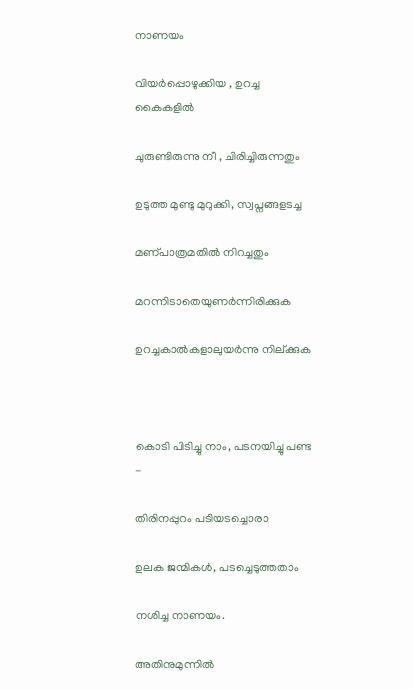നാണയം

വിയർപ്പൊഴുക്കിയ , ഉറച്ച കൈകളിൽ

ചുരുണ്ടിരുന്നു നീ , ചിരിച്ചിരുന്നതും

ഉടുത്ത മുണ്ടു മുറുക്കി, സ്വപ്നങ്ങളടച്ച

മണ്പാത്രമതിൽ നിറച്ചതും

മറന്നിടാതെയുണർന്നിരിക്കുക

ഉറച്ചകാൽകളാലുയർന്നു നില്ക്കുക



കൊടി പിടിച്ചു നാം, പടനയിച്ചു പണ്ട -

തിരിനപ്പുറം പടിയടച്ചൊരാ

ഉലക ജന്മികൾ, പടച്ചെടുത്തതാം

നശിച്ച നാണയം.

അതിനുമുന്നിൽ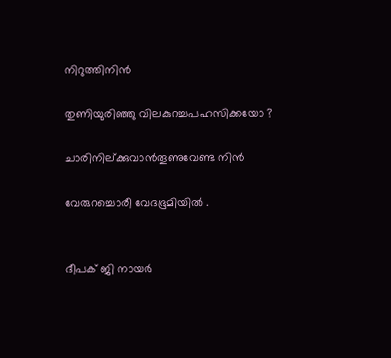നിറുത്തിനിൻ

തുണിയുരിഞ്ഞു വിലകുറച്ചപഹസിക്കയോ ?

ചാരിനില്ക്കുവാൻതൂണുവേണ്ട നിൻ

വേരുറച്ചൊരീ വേദഭൂമിയിൽ .


ദീപക് ജി നായർ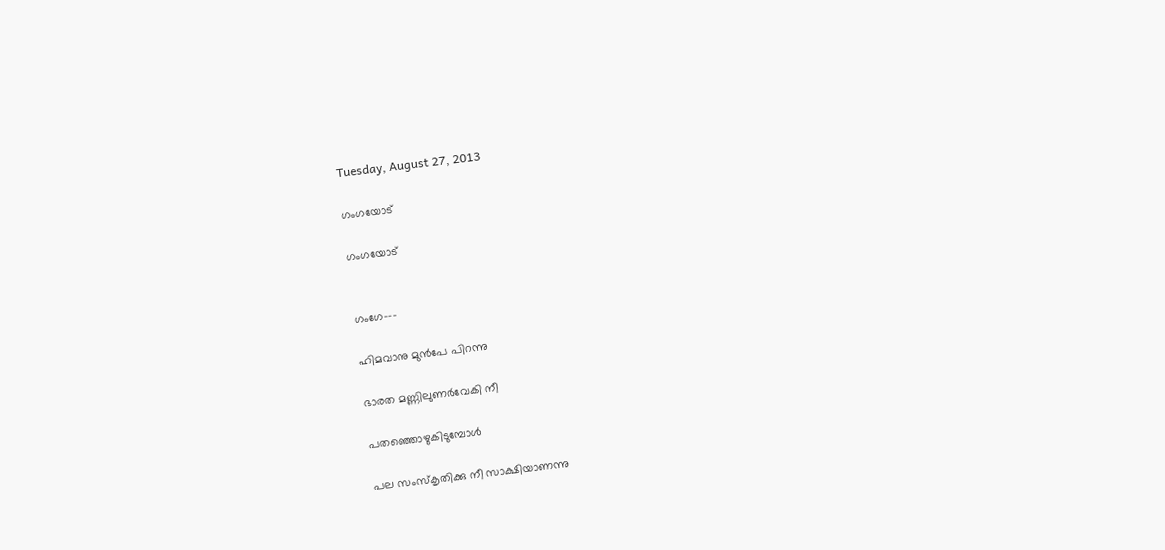Tuesday, August 27, 2013

ഗംഗയോട്

ഗംഗയോട്


ഗംഗേ---

ഹിമവാനു മുൻപേ പിറന്നു

ഭാരത മണ്ണിലുണർവേകി നീ

പതഞ്ഞൊഴുകിടുമ്പോൾ

പല സംസ്കൃതിക്കു നീ സാക്ഷിയാണന്നു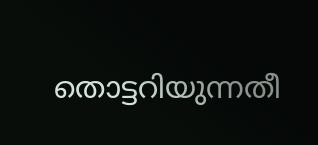തൊട്ടറിയുന്നതീ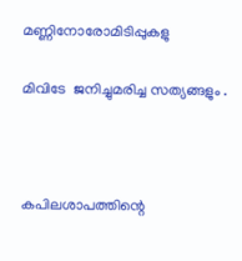മണ്ണിനോരോമിടിപ്പുകളു

മിവിടേ  ജനിച്ചുമരിച്ച സത്യങ്ങളും .



കപിലശാപത്തിന്റെ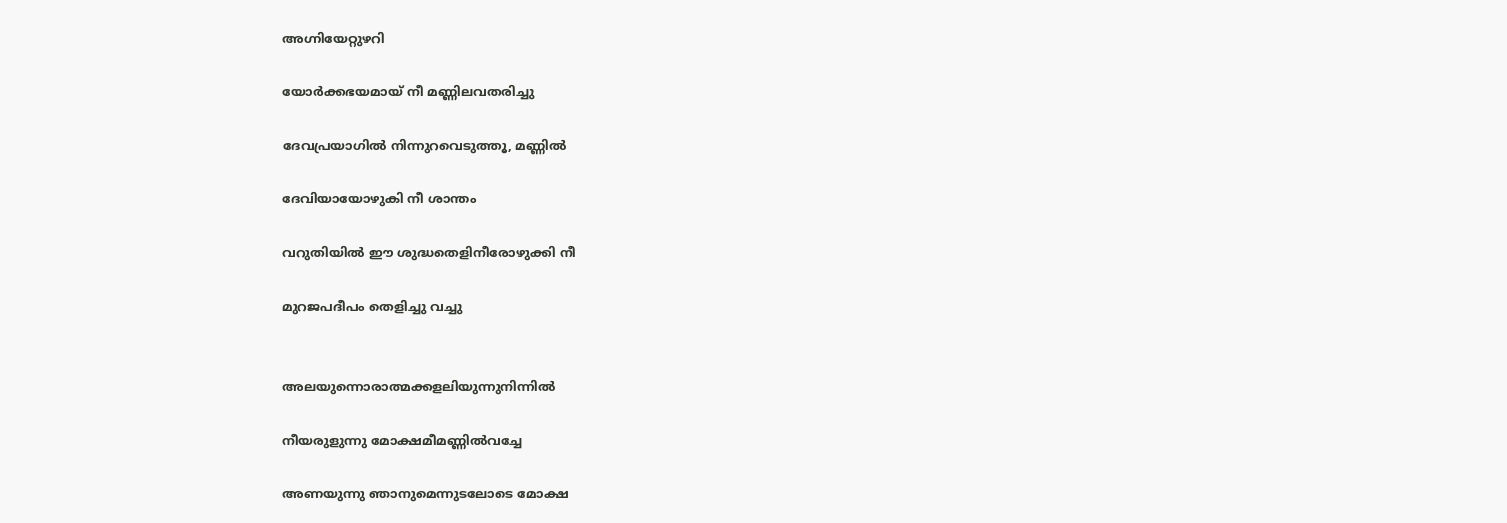അഗ്നിയേറ്റുഴറി

യോർക്കഭയമായ് നീ മണ്ണിലവതരിച്ചു

ദേവപ്രയാഗിൽ നിന്നുറവെടുത്തൂ, മണ്ണിൽ

ദേവിയായോഴുകി നീ ശാന്തം

വറുതിയിൽ ഈ ശുദ്ധതെളിനീരോഴുക്കി നീ

മുറജപദീപം തെളിച്ചു വച്ചു


അലയുന്നൊരാത്മക്കളലിയുന്നുനിന്നിൽ

നീയരുളുന്നു മോക്ഷമീമണ്ണിൽവച്ചേ

അണയുന്നു ഞാനുമെന്നുടലോടെ മോക്ഷ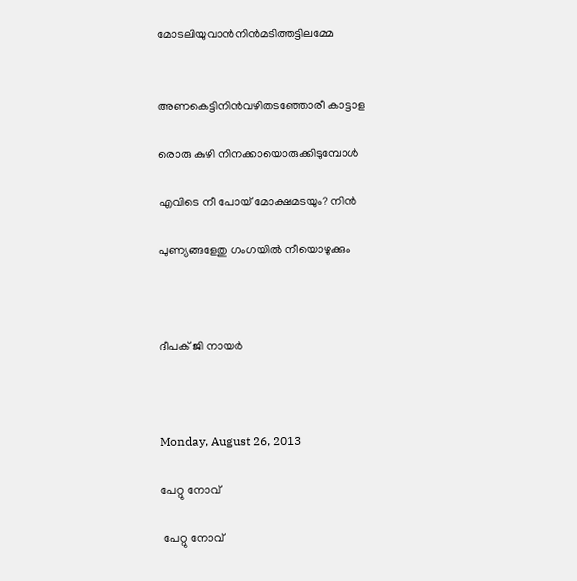മോടലിയുവാൻനിൻമടിത്തട്ടിലമ്മേ


അണകെട്ടിനിൻവഴിതടഞ്ഞോരീ കാട്ടാള

രൊരു കുഴി നിനക്കായൊരുക്കിടുമ്പോൾ

എവിടെ നീ പോയ്‌ മോക്ഷമടയും? നിൻ

പുണ്യങ്ങളേതു ഗംഗയിൽ നീയൊഴുക്കും



ദീപക് ജി നായർ



Monday, August 26, 2013

പേറ്റു നോവ്‌

 പേറ്റു നോവ്‌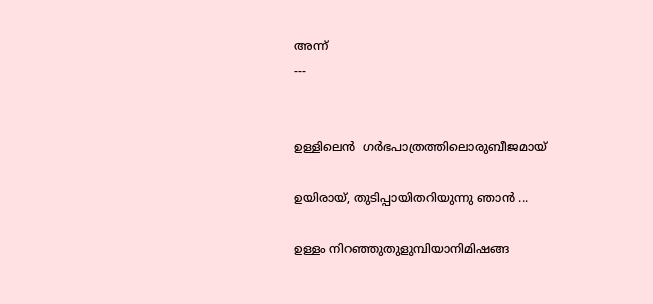അന്ന്
---


ഉള്ളിലെൻ ‍ ഗർഭപാത്രത്തിലൊരുബീജമായ്

ഉയിരായ്, തുടിപ്പായിതറിയുന്നു ഞാൻ ...

ഉള്ളം നിറഞ്ഞുതുളുമ്പിയാനിമിഷങ്ങ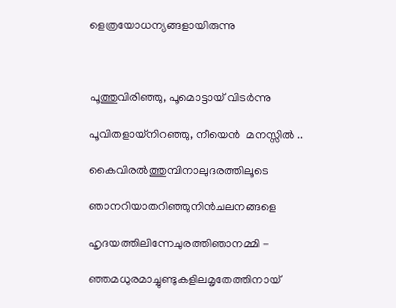ളെത്രയോധന്യങ്ങളായിരുന്നു



പൂത്തുവിരിഞ്ഞു, പൂമൊട്ടായ് വിടർന്നു

പൂവിതളായ്നിറഞ്ഞു, നീയെൻ ‍ മനസ്സിൽ ‍..

കൈവിരൽത്തുമ്പിനാലുദരത്തിലൂടെ

ഞാനറിയാതറിഞ്ഞുനിൻചലനങ്ങളെ

ഹൃദയത്തിലിന്നേചുരത്തിഞാനമ്മി -

ഞ്ഞമധുരമാച്ചുണ്ടുകളിലമൃതേത്തിനായ്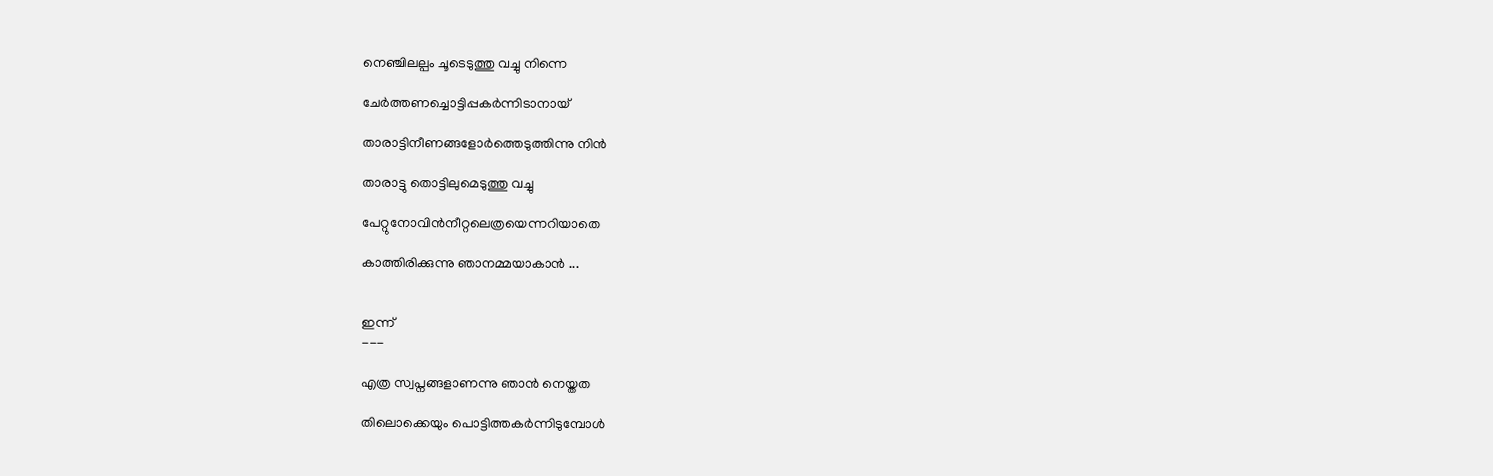നെഞ്ചിലല്പം ചൂടെടുത്തു വച്ചു നിന്നെ

ചേർത്തണച്ചൊട്ടിപ്പകർന്നിടാനായ്

താരാട്ടിനീണങ്ങളോർത്തെടുത്തിന്നു നിൻ

താരാട്ടു തൊട്ടിലുമെടുത്തു വച്ചു

പേറ്റുനോവിൻനീറ്റലെത്രയെന്നറിയാതെ

കാത്തിരിക്കുന്നു ഞാനമ്മയാകാൻ ...


ഇന്ന്
---

എത്ര സ്വപ്നങ്ങളാണന്നു ഞാൻ നെയ്തത

തിലൊക്കെയും പൊട്ടിത്തകർന്നിടുമ്പോൾ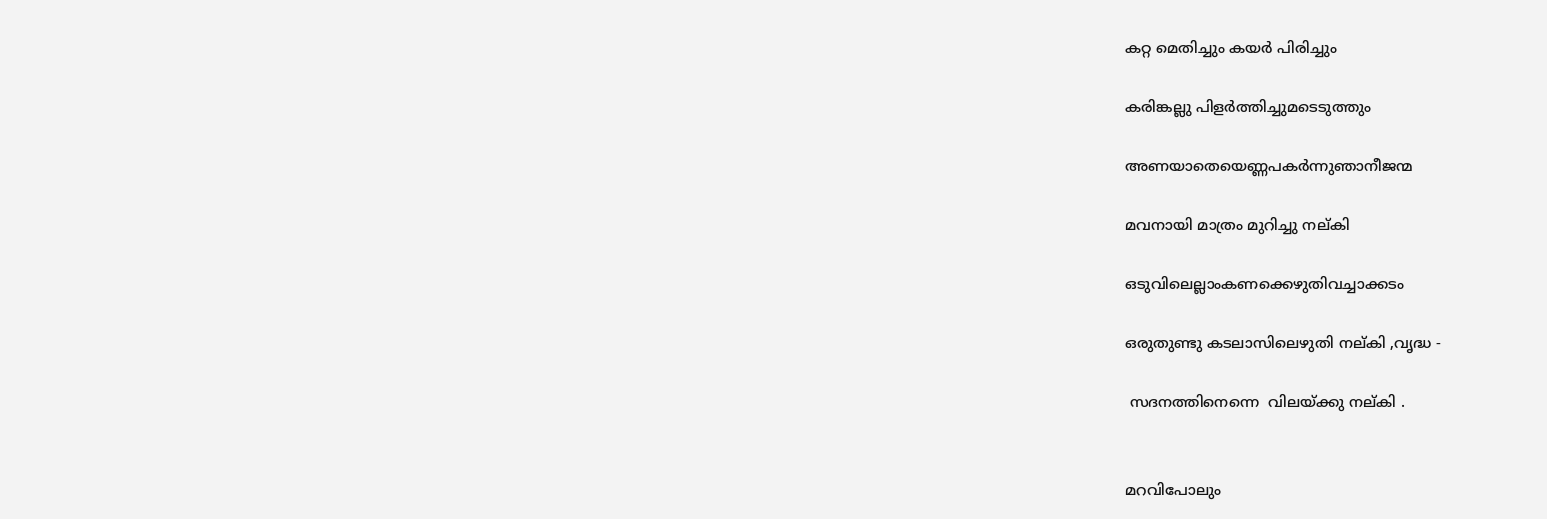കറ്റ മെതിച്ചും കയർ പിരിച്ചും

കരിങ്കല്ലു പിളർത്തിച്ചുമടെടുത്തും

അണയാതെയെണ്ണപകർന്നുഞാനീജന്മ

മവനായി മാത്രം മുറിച്ചു നല്കി

ഒടുവിലെല്ലാംകണക്കെഴുതിവച്ചാക്കടം

ഒരുതുണ്ടു കടലാസിലെഴുതി നല്കി ,വൃദ്ധ -

 സദനത്തിനെന്നെ  വിലയ്ക്കു നല്കി .


മറവിപോലും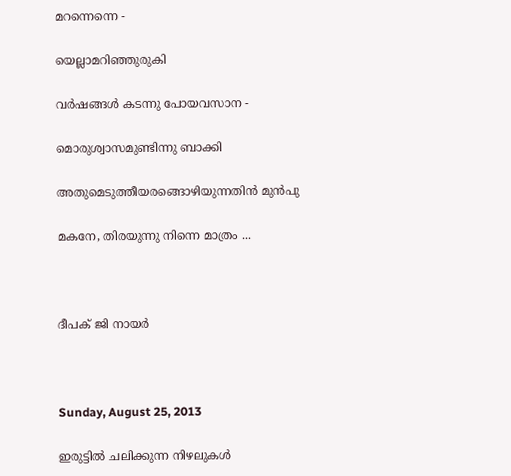മറന്നെന്നെ -

യെല്ലാമറിഞ്ഞുരുകി

വർഷങ്ങൾ കടന്നു പോയവസാന -

മൊരുശ്വാസമുണ്ടിന്നു ബാക്കി

അതുമെടുത്തീയരങ്ങൊഴിയുന്നതിൻ മുൻപു

മകനേ, തിരയുന്നു നിന്നെ മാത്രം ...



ദീപക് ജി നായർ



Sunday, August 25, 2013

ഇരുട്ടിൽ ചലിക്കുന്ന നിഴലുകൾ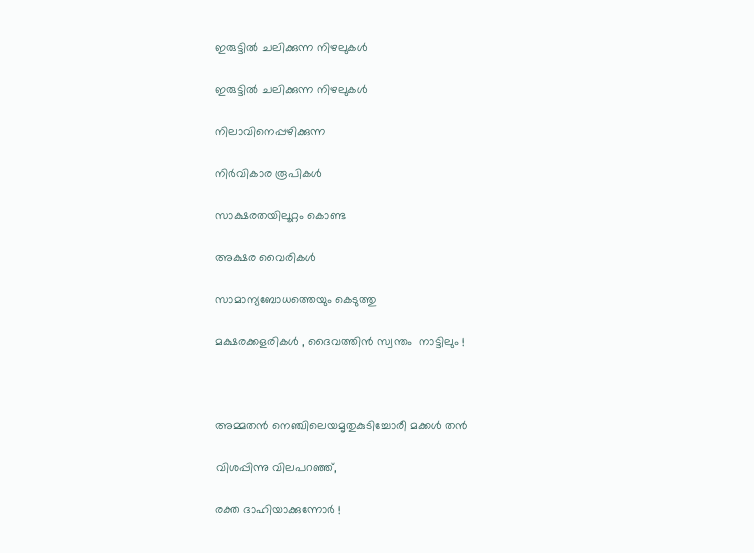ഇരുട്ടിൽ ചലിക്കുന്ന നിഴലുകൾ

ഇരുട്ടിൽ ചലിക്കുന്ന നിഴലുകൾ

നിലാവിനെപ്പഴിക്കുന്ന

നിർവികാര രൂപികൾ

സാക്ഷരതയിലൂറ്റം കൊണ്ട

അക്ഷര വൈരികൾ

സാമാന്യബോധത്തെയും കെടുത്തു

മക്ഷരക്കളരികൾ , ദൈവത്തിൻ സ്വന്തം  നാട്ടിലും !



അമ്മതൻ നെഞ്ചിലെയമൃതുകുടിച്ചോരീ മക്കൾ തൻ

വിശപ്പിന്നു വിലപറഞ്ഞ്,

രക്ത ദാഹിയാക്കുന്നോർ !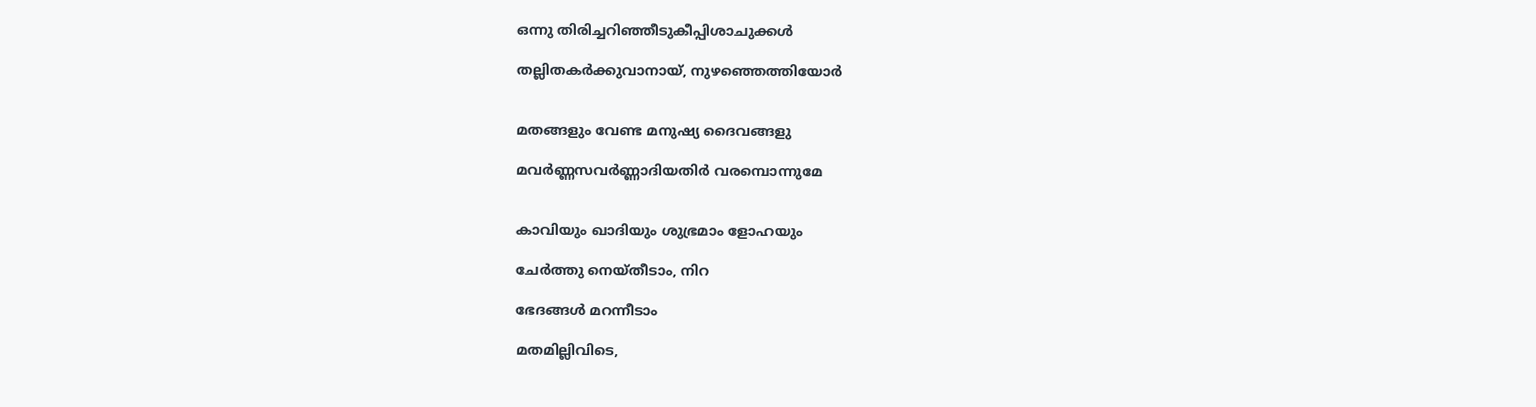ഒന്നു തിരിച്ചറിഞ്ഞീടുകീപ്പിശാചുക്കൾ

തല്ലിതകർക്കുവാനായ്, നുഴഞ്ഞെത്തിയോർ


മതങ്ങളും വേണ്ട മനുഷ്യ ദൈവങ്ങളു

മവർണ്ണസവർണ്ണാദിയതിർ വരമ്പൊന്നുമേ


കാവിയും ഖാദിയും ശുഭ്രമാം ളോഹയും

ചേർത്തു നെയ്തീടാം, നിറ

ഭേദങ്ങൾ മറന്നീടാം

മതമില്ലിവിടെ,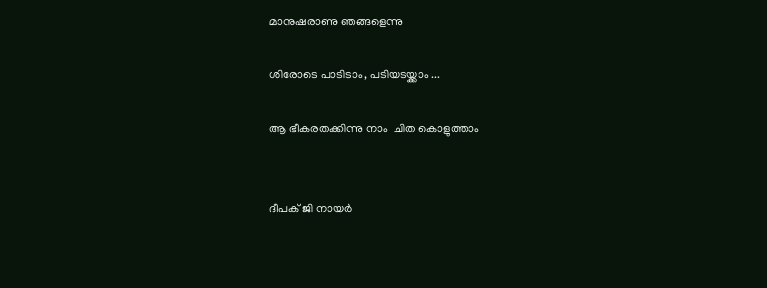മാനുഷരാണു ഞങ്ങളെന്നു

ശിരോടെ പാടിടാം, പടിയടയ്ക്കാം ...

ആ ഭീകരതക്കിന്നു നാം  ചിത കൊളുത്താം


ദീപക് ജി നായർ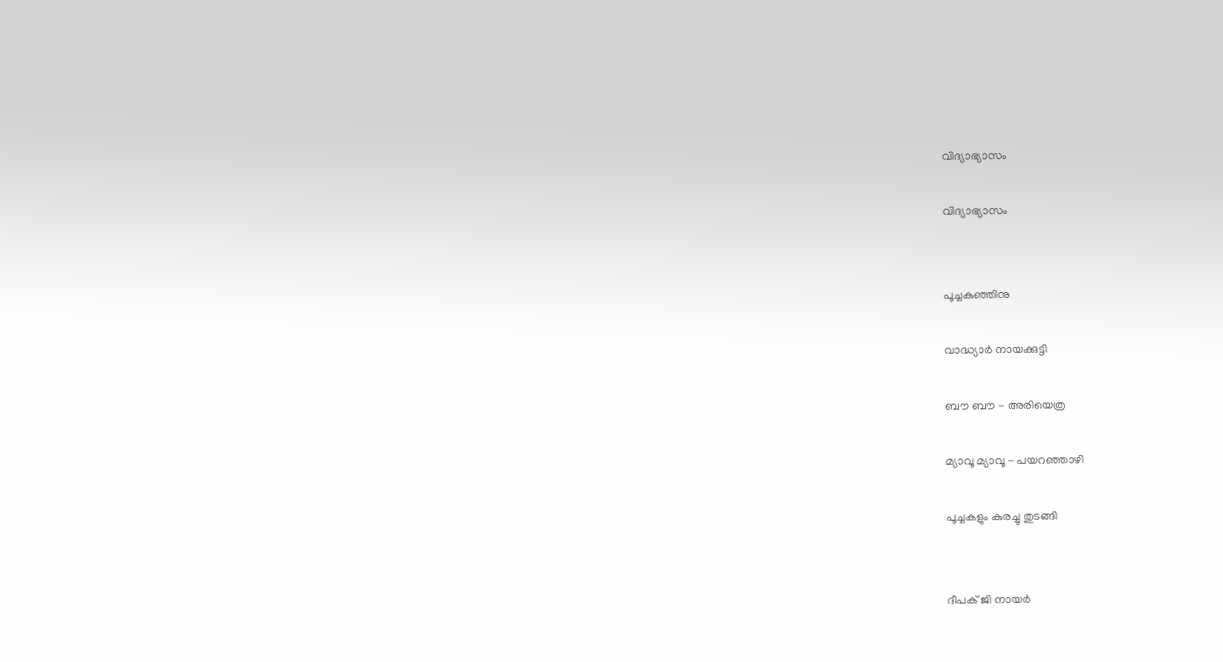വിദ്യാഭ്യാസം

വിദ്യാഭ്യാസം


പൂച്ചകുഞ്ഞിനു

വാദ്ധ്യാർ നായക്കുട്ടി

ബൗ ബൗ - അരിയെത്ര

മ്യാവൂ മ്യാവൂ - പയറഞ്ഞാഴി

പൂച്ചകളും കുരച്ചു തുടങ്ങി


ദീപക് ജി നായർ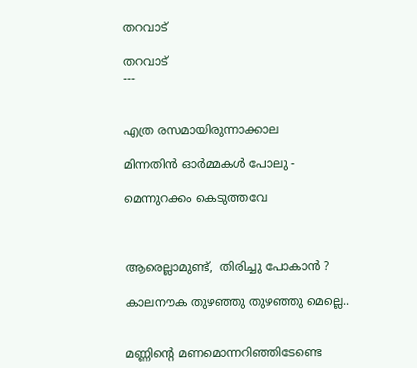തറവാട്

തറവാട്
---


എത്ര രസമായിരുന്നാക്കാല

മിന്നതിൻ ഓർമ്മകൾ പോലു -

മെന്നുറക്കം കെടുത്തവേ



ആരെല്ലാമുണ്ട്,  തിരിച്ചു പോകാൻ ?

കാലനൗക തുഴഞ്ഞു തുഴഞ്ഞു മെല്ലെ..


മണ്ണിന്റെ മണമൊന്നറിഞ്ഞിടേണ്ടെ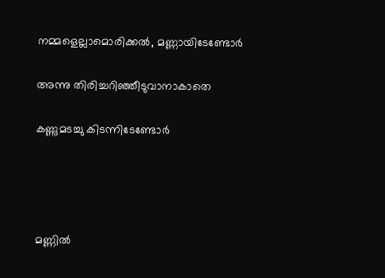നമ്മളെല്ലാമൊരിക്കൽ, മണ്ണായിടേണ്ടോർ

അന്നു തിരിച്ചറിഞ്ഞീടുവാനാകാതെ

കണ്ണുമടച്ചു കിടന്നിടേണ്ടോർ




മണ്ണിൽ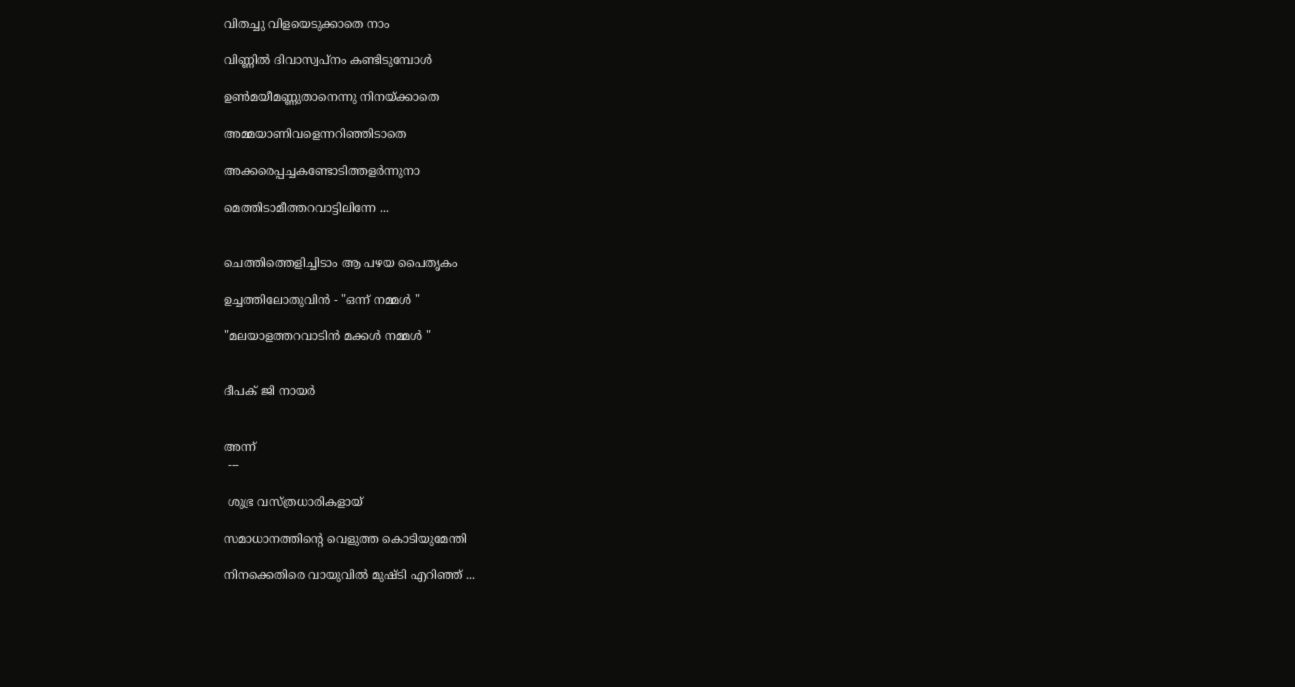വിതച്ചു വിളയെടുക്കാതെ നാം

വിണ്ണിൽ ദിവാസ്വപ്നം കണ്ടിടുമ്പോൾ

ഉണ്‍മയീമണ്ണുതാനെന്നു നിനയ്ക്കാതെ

അമ്മയാണിവളെന്നറിഞ്ഞിടാതെ

അക്കരെപ്പച്ചകണ്ടോടിത്തളർന്നുനാ

മെത്തിടാമീത്തറവാട്ടിലിന്നേ ...


ചെത്തിത്തെളിച്ചിടാം ആ പഴയ പൈതൃകം

ഉച്ചത്തിലോതുവിൻ - "ഒന്ന്‌ നമ്മൾ "

"മലയാളത്തറവാടിൻ മക്കൾ നമ്മൾ "


ദീപക് ജി നായർ


അന്ന്
 ---

 ശുഭ്ര വസ്ത്രധാരികളായ്

സമാധാനത്തിന്റെ വെളുത്ത കൊടിയുമേന്തി

നിനക്കെതിരെ വായുവിൽ മുഷ്ടി എറിഞ്ഞ് ...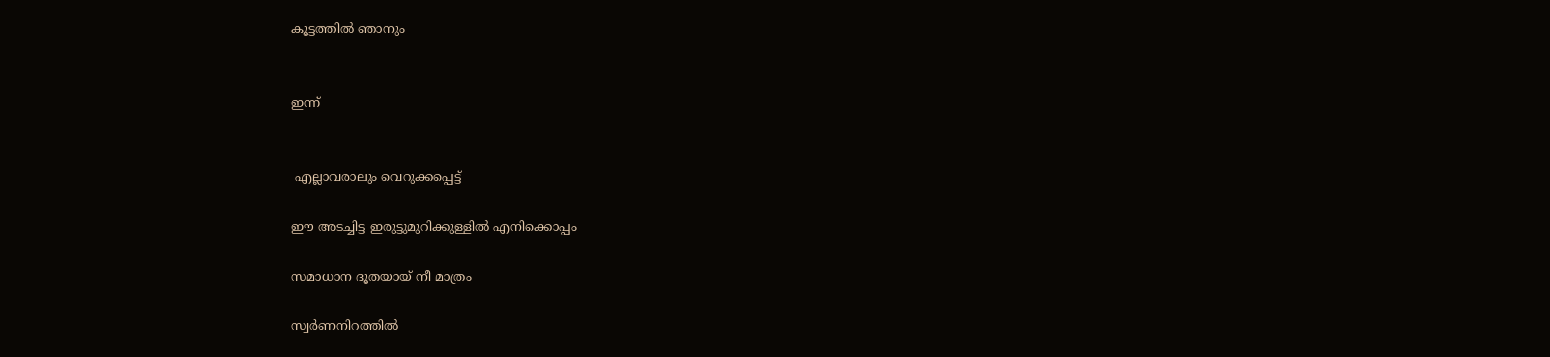കൂട്ടത്തിൽ ഞാനും


ഇന്ന്


 എല്ലാവരാലും വെറുക്കപ്പെട്ട്

ഈ അടച്ചിട്ട ഇരുട്ടുമുറിക്കുള്ളിൽ എനിക്കൊപ്പം

സമാധാന ദൂതയായ് നീ മാത്രം

സ്വർണനിറത്തിൽ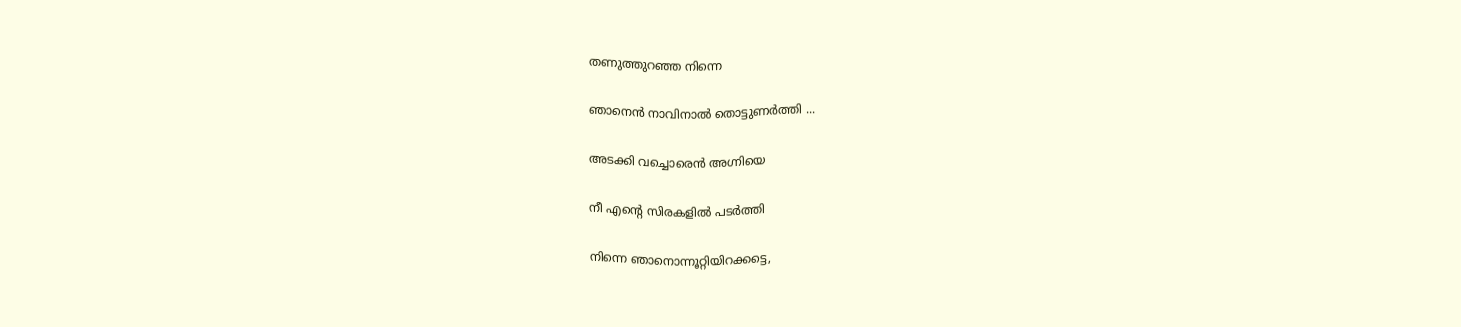തണുത്തുറഞ്ഞ നിന്നെ

ഞാനെൻ നാവിനാൽ തൊട്ടുണർത്തി ...

അടക്കി വച്ചൊരെൻ അഗ്നിയെ

നീ എന്റെ സിരകളിൽ പടർത്തി

നിന്നെ ഞാനൊന്നൂറ്റിയിറക്കട്ടെ,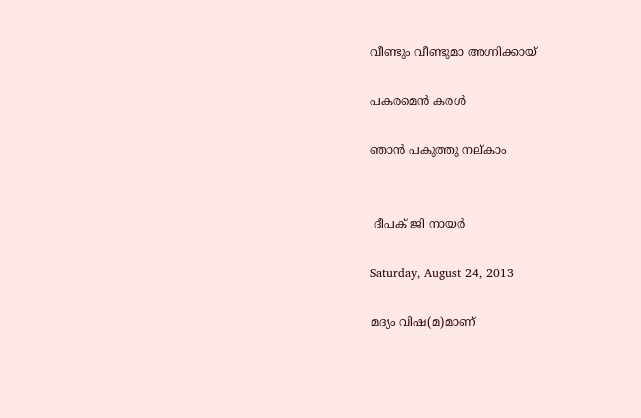വീണ്ടും വീണ്ടുമാ അഗ്നിക്കായ്‌

പകരമെൻ കരൾ

ഞാൻ പകുത്തു നല്കാം


 ദീപക് ജി നായർ

Saturday, August 24, 2013

മദ്യം വിഷ(മ)മാണ്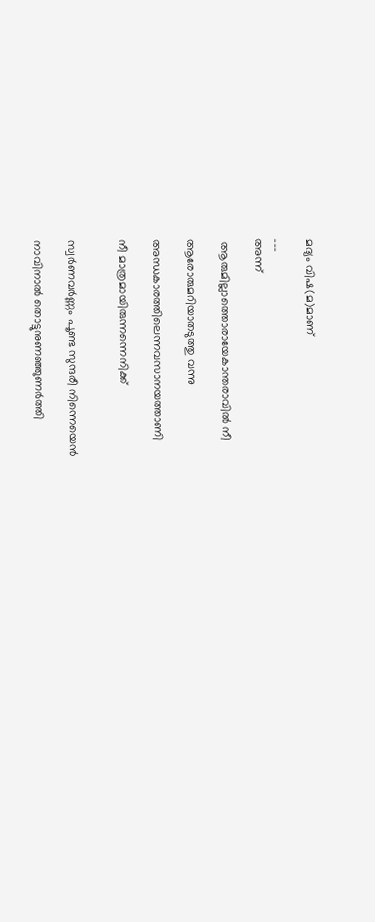മദ്യം വിഷ(മ)മാണ്

---
അന്ന്

 ആരുമില്ലാത്തൊരായേകാന്തരാവിൽ നീ

ആരോരുമറിയാതടുത്തു വന്നു

അന്ധകാരത്തിലെന്നവസാനയത്താണി

നീ മാത്രമായിരുന്നന്നെനിക്ക്‌


സ്വർണവർണ്ണം പൂണ്ട സുന്ദരീ നിന്നെയെൻ

നാവിനാൽ തൊട്ടുനുണഞ്ഞുണർത്തി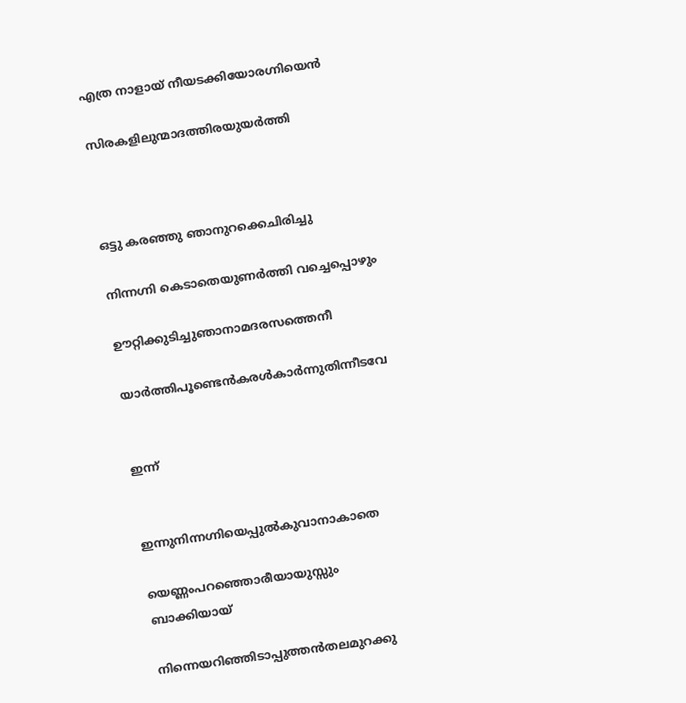എത്ര നാളായ് നീയടക്കിയോരഗ്നിയെൻ

സിരകളിലുന്മാദത്തിരയുയർത്തി



ഒട്ടു കരഞ്ഞു ഞാനുറക്കെചിരിച്ചു

നിന്നഗ്നി കെടാതെയുണർത്തി വച്ചെപ്പൊഴും

ഊറ്റിക്കുടിച്ചുഞാനാമദരസത്തെനീ

യാർത്തിപൂണ്ടെൻകരൾകാർന്നുതിന്നീടവേ


ഇന്ന്


ഇന്നുനിന്നഗ്നിയെപ്പുൽകുവാനാകാതെ

യെണ്ണംപറഞ്ഞൊരീയായുസ്സും ബാക്കിയായ്

നിന്നെയറിഞ്ഞിടാപ്പുത്തൻതലമുറക്കു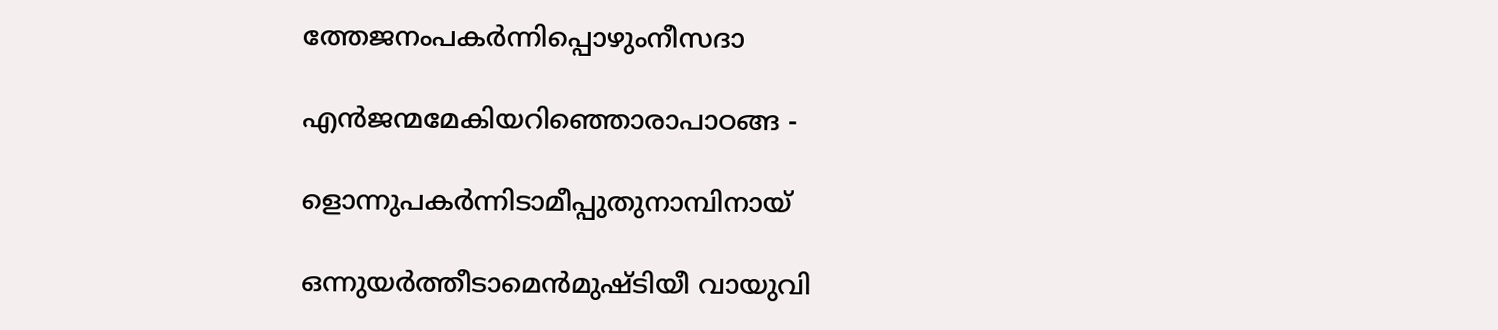ത്തേജനംപകർന്നിപ്പൊഴുംനീസദാ

എൻജന്മമേകിയറിഞ്ഞൊരാപാഠങ്ങ -

ളൊന്നുപകർന്നിടാമീപ്പുതുനാമ്പിനായ്

ഒന്നുയർത്തീടാമെൻമുഷ്ടിയീ വായുവി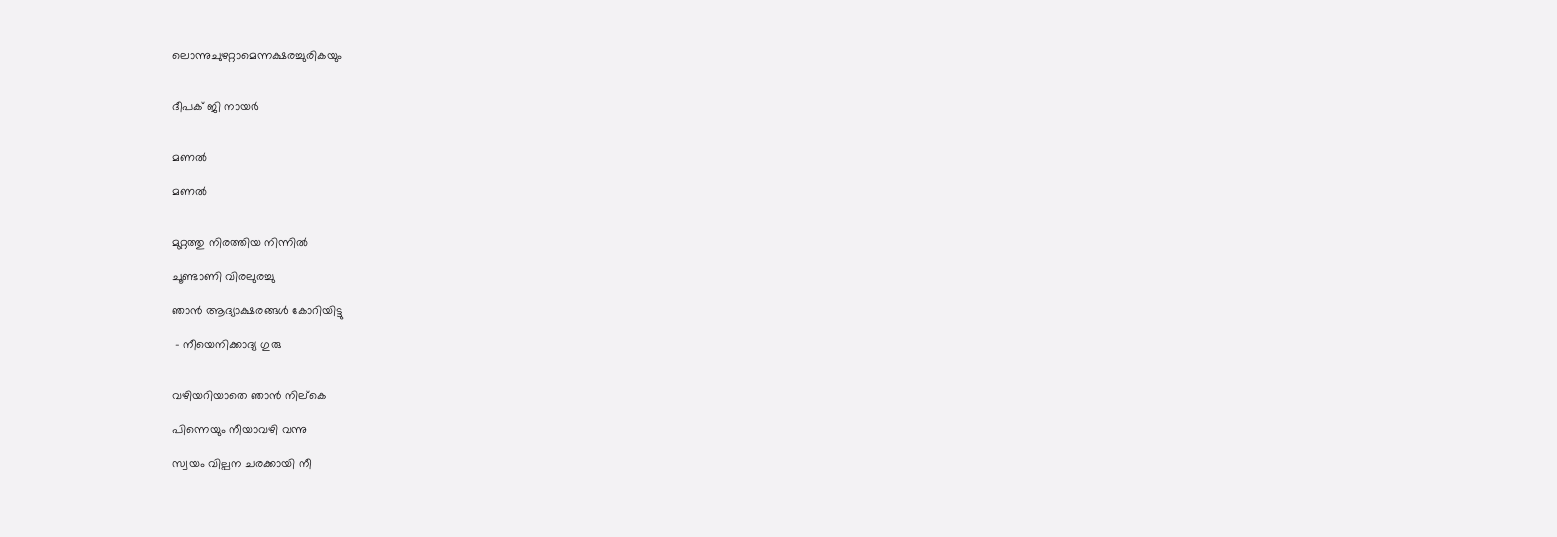ലൊന്നുചുഴറ്റാമെന്നക്ഷരച്ചുരികയും


ദീപക് ജി നായർ


മണൽ

മണൽ


മുറ്റത്തു നിരത്തിയ നിന്നിൽ

ചൂണ്ടാണി വിരലുരച്ചു

ഞാൻ ആദ്യാക്ഷരങ്ങൾ കോറിയിട്ടു

 - നീയെനിക്കാദ്യ ഗുരു


വഴിയറിയാതെ ഞാൻ നില്കെ

പിന്നെയും നീയാവഴി വന്നു

സ്വയം വില്പന ചരക്കായി നീ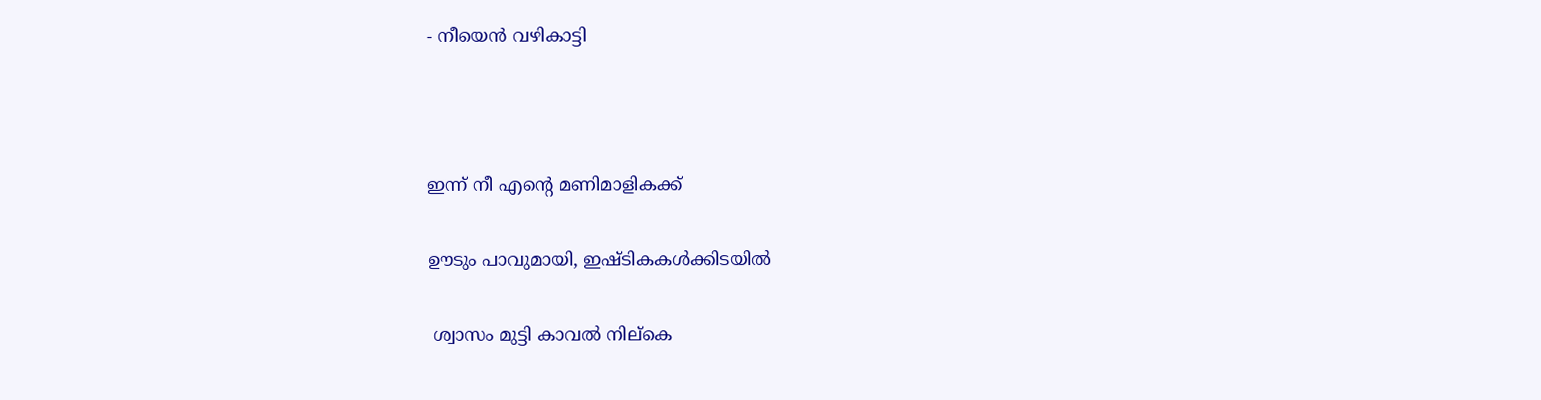- നീയെൻ വഴികാട്ടി



ഇന്ന് നീ എന്റെ മണിമാളികക്ക്

ഊടും പാവുമായി, ഇഷ്ടികകൾക്കിടയിൽ

 ശ്വാസം മുട്ടി കാവൽ നില്കെ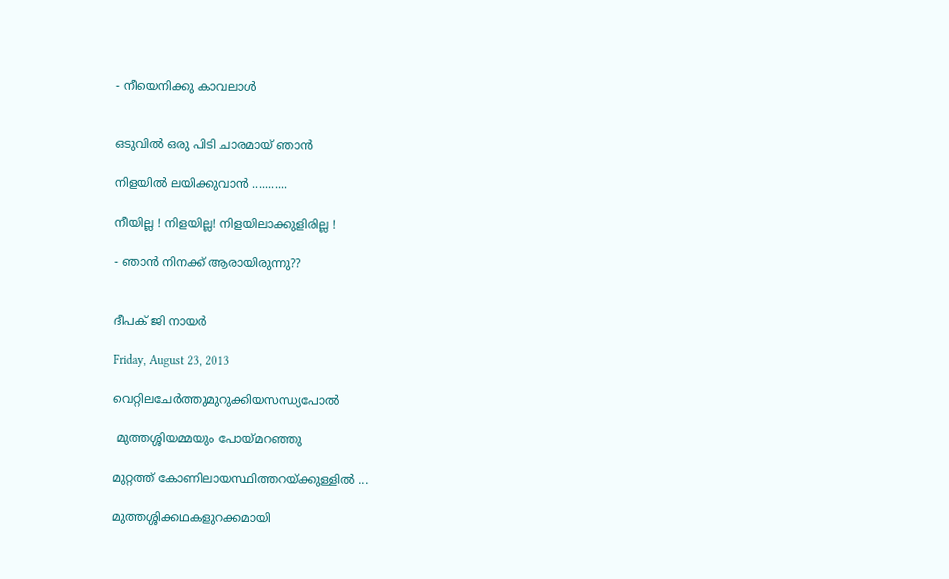- നീയെനിക്കു കാവലാൾ


ഒടുവിൽ ഒരു പിടി ചാരമായ് ഞാൻ

നിളയിൽ ലയിക്കുവാൻ ...........

നീയില്ല ! നിളയില്ല! നിളയിലാക്കുളിരില്ല !

- ഞാൻ നിനക്ക് ആരായിരുന്നു??


ദീപക് ജി നായർ

Friday, August 23, 2013

വെറ്റിലചേർത്തുമുറുക്കിയസന്ധ്യപോൽ

 മുത്തശ്ശിയമ്മയും പോയ്മറഞ്ഞു

മുറ്റത്ത് കോണിലായസ്ഥിത്തറയ്ക്കുള്ളിൽ ...

മുത്തശ്ശിക്കഥകളുറക്കമായി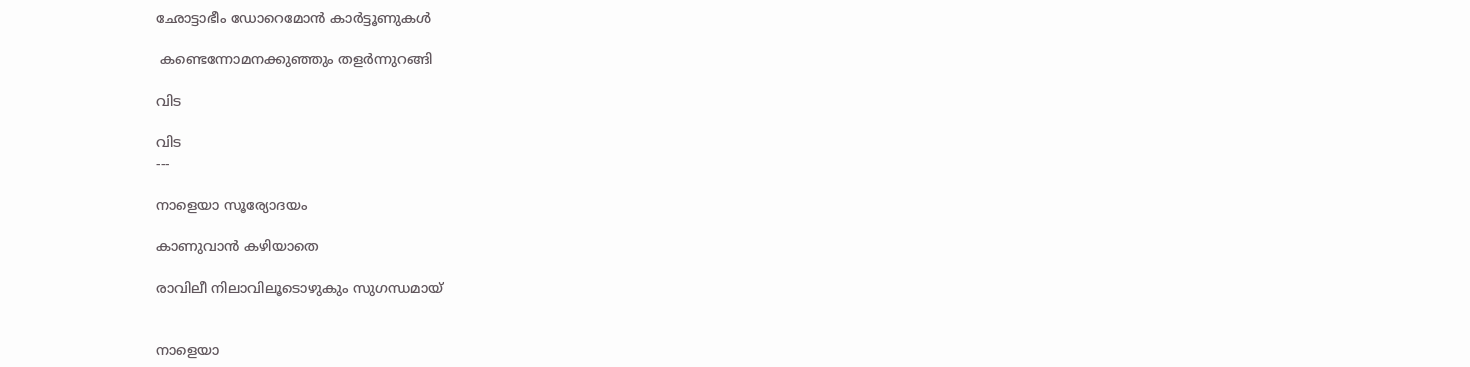ഛോട്ടാഭീം ഡോറെമോൻ കാർ‍ട്ടൂണുകൾ

 കണ്ടെന്നോമനക്കുഞ്ഞും തളർ‍ന്നുറങ്ങി

വിട

വിട
---

നാളെയാ സൂര്യോദയം

കാണുവാൻ കഴിയാതെ

രാവിലീ നിലാവിലൂടൊഴുകും സുഗന്ധമായ്‌


നാളെയാ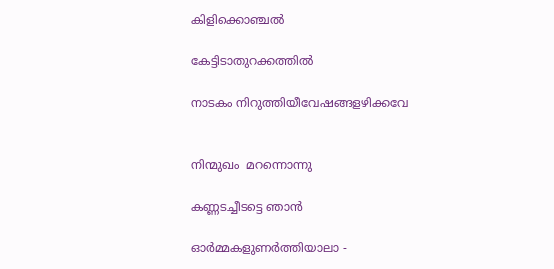കിളിക്കൊഞ്ചൽ

കേട്ടിടാതുറക്കത്തിൽ

നാടകം നിറുത്തിയീവേഷങ്ങളഴിക്കവേ


നിന്മുഖം  മറന്നൊന്നു

കണ്ണടച്ചീടട്ടെ ഞാൻ

ഓർമ്മകളുണർത്തിയാലാ -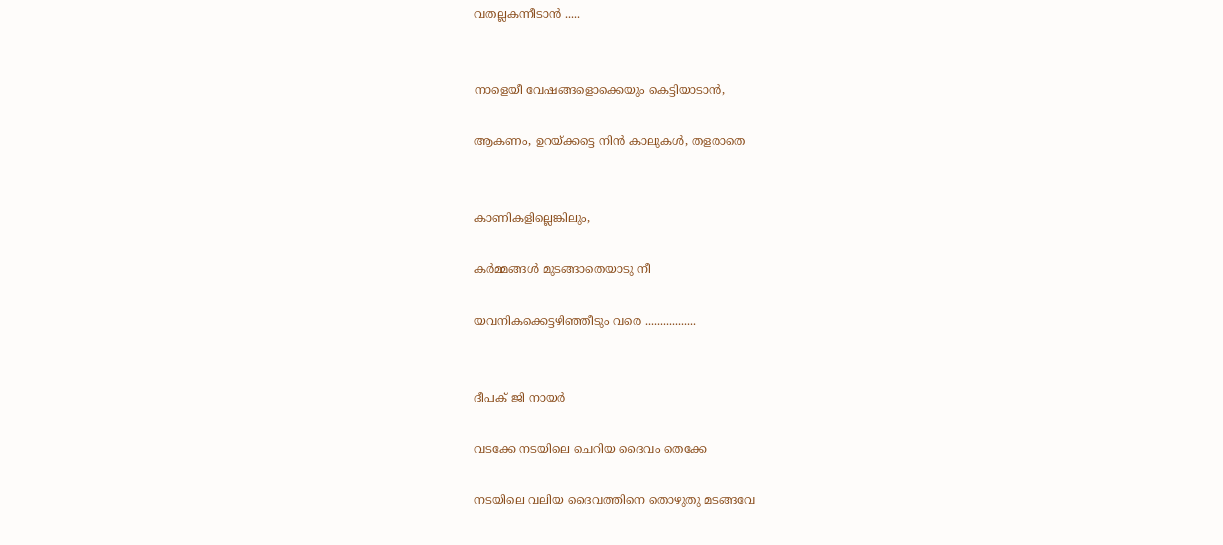വതല്ലകന്നീടാൻ .....


നാളെയീ വേഷങ്ങളൊക്കെയും കെട്ടിയാടാൻ,

ആകണം, ഉറയ്ക്കട്ടെ നിൻ കാലുകൾ, തളരാതെ


കാണികളില്ലെങ്കിലും,

കർമ്മങ്ങൾ മുടങ്ങാതെയാടു നീ

യവനികക്കെട്ടഴിഞ്ഞീടും വരെ .................


ദീപക് ജി നായർ

വടക്കേ നടയിലെ ചെറിയ ദൈവം തെക്കേ

നടയിലെ വലിയ ദൈവത്തിനെ തൊഴുതു മടങ്ങവേ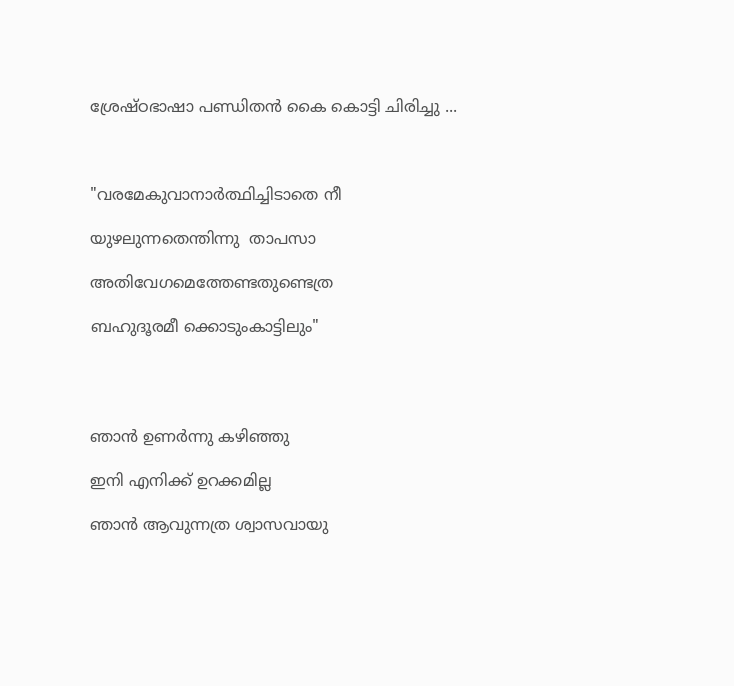ശ്രേഷ്ഠഭാഷാ പണ്ഡിതൻ കൈ കൊട്ടി ചിരിച്ചു ...



"വരമേകുവാനാർത്ഥിച്ചിടാതെ നീ

യുഴലുന്നതെന്തിന്നു  താപസാ

അതിവേഗമെത്തേണ്ടതുണ്ടെത്ര

ബഹുദൂരമീ ക്കൊടുംകാട്ടിലും"




ഞാൻ ഉണർന്നു കഴിഞ്ഞു

ഇനി എനിക്ക് ഉറക്കമില്ല

ഞാൻ ആവുന്നത്ര ശ്വാസവായു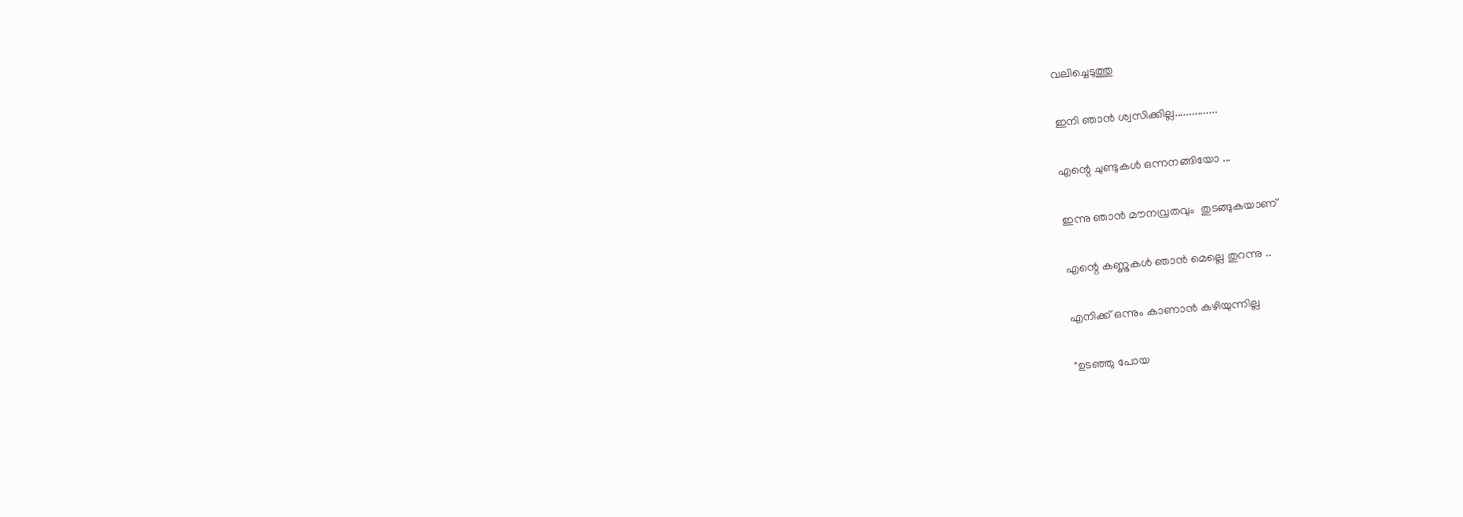വലിച്ചെടുത്തു

ഇനി ഞാൻ ശ്വസിക്കില്ല...............

എന്റെ ചുണ്ടുകൾ ഒന്നനങ്ങിയോ ...

ഇന്നു ഞാൻ മൗനവ്രതവും  തുടങ്ങുകയാണ്

എന്റെ കണ്ണുകൾ ഞാൻ മെല്ലെ തുറന്നു ..

എനിക്ക് ഒന്നും കാണാൻ കഴിയുന്നില്ല

"ഉടഞ്ഞു പോയ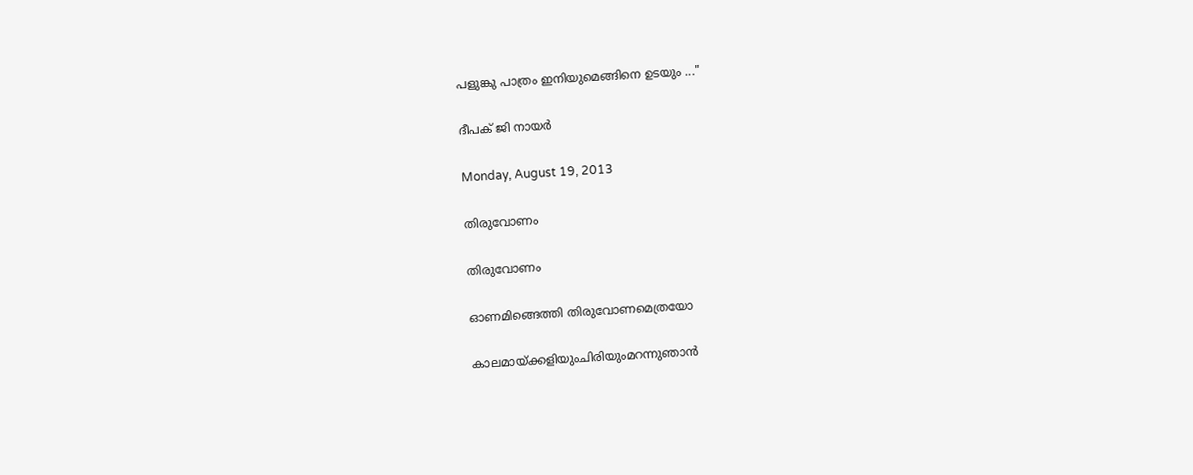പളുങ്കു പാത്രം ഇനിയുമെങ്ങിനെ ഉടയും ..."

ദീപക് ജി നായർ

Monday, August 19, 2013

തിരുവോണം

തിരുവോണം

ഓണമിങ്ങെത്തി തിരുവോണമെത്രയോ

കാലമായ്ക്കളിയുംചിരിയുംമറന്നുഞാൻ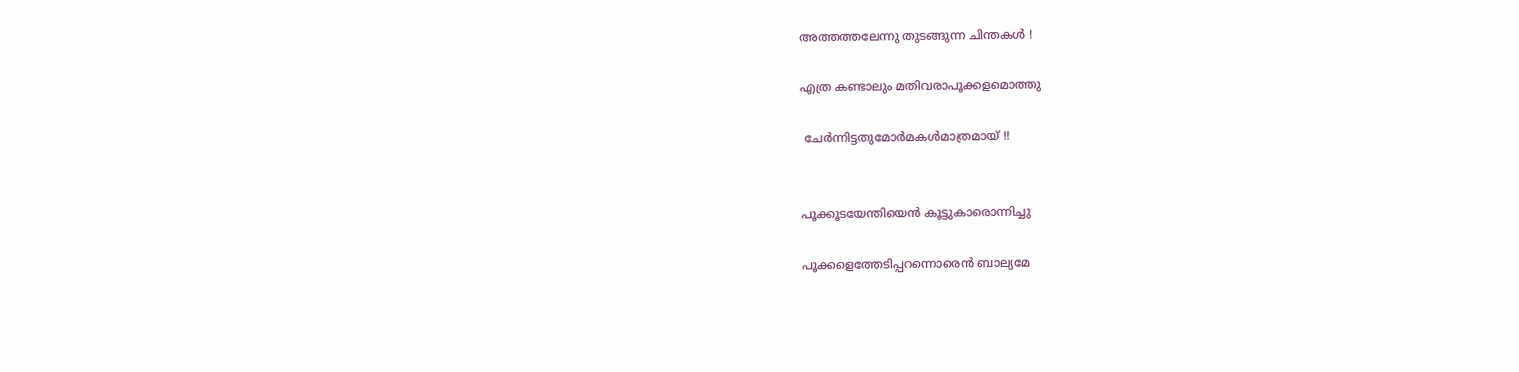അത്തത്തലേന്നു തുടങ്ങുന്ന ചിന്തകൾ !

എത്ര കണ്ടാലും മതിവരാപൂക്കളമൊത്തു

 ചേർന്നിട്ടതുമോർമകൾമാത്രമായ് !!


പൂക്കൂടയേന്തിയെൻ കൂട്ടുകാരൊന്നിച്ചു

പൂക്കളെത്തേടിപ്പറന്നൊരെൻ ബാല്യമേ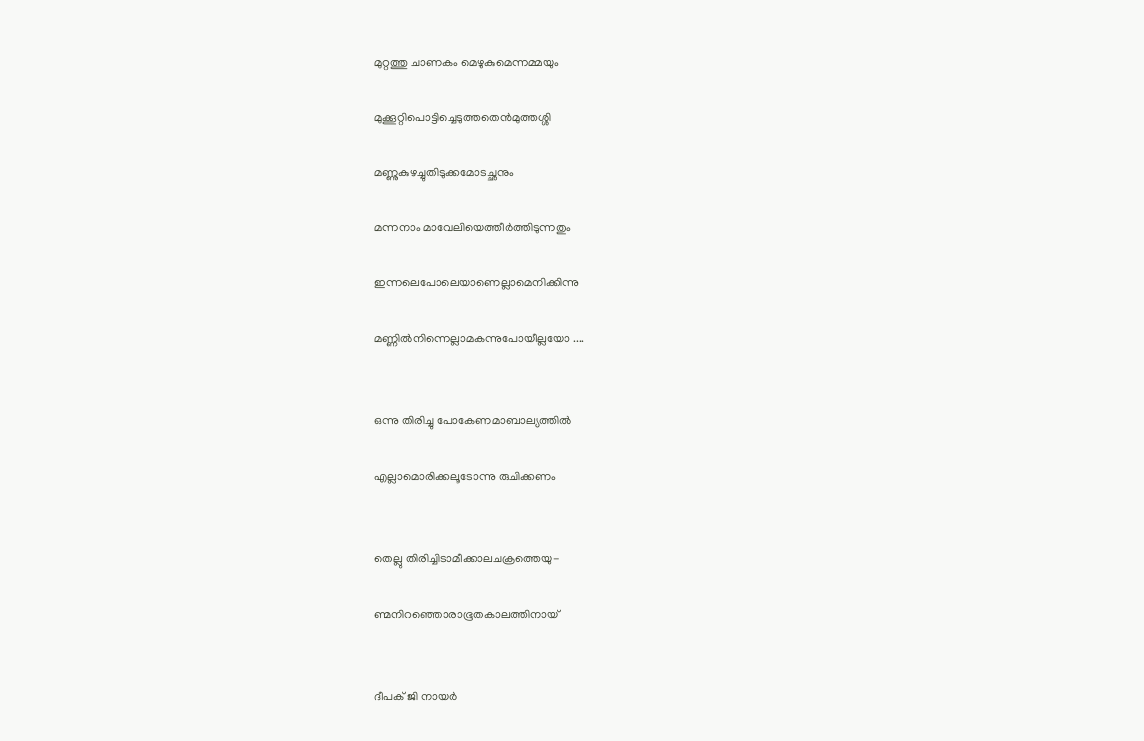മുറ്റത്തു ചാണകം മെഴുകുമെന്നമ്മയും

മുക്കൂറ്റിപൊട്ടിച്ചെടുത്തതെൻമുത്തശ്ശി

മണ്ണുകുഴച്ചുതിടുക്കമോടച്ഛനും

മന്നനാം മാവേലിയെത്തീർത്തിടുന്നതും

ഇന്നലെപോലെയാണെല്ലാമെനിക്കിന്നു

മണ്ണിൽനിന്നെല്ലാമകന്നുപോയീല്ലയോ ....


ഒന്നു തിരിച്ചു പോകേണമാബാല്യത്തിൽ

എല്ലാമൊരിക്കലൂടോന്നു രുചിക്കണം


തെല്ലു തിരിച്ചിടാമീക്കാലചക്രത്തെയു-

ണ്മനിറഞ്ഞൊരാഭൂതകാലത്തിനായ്


ദീപക് ജി നായർ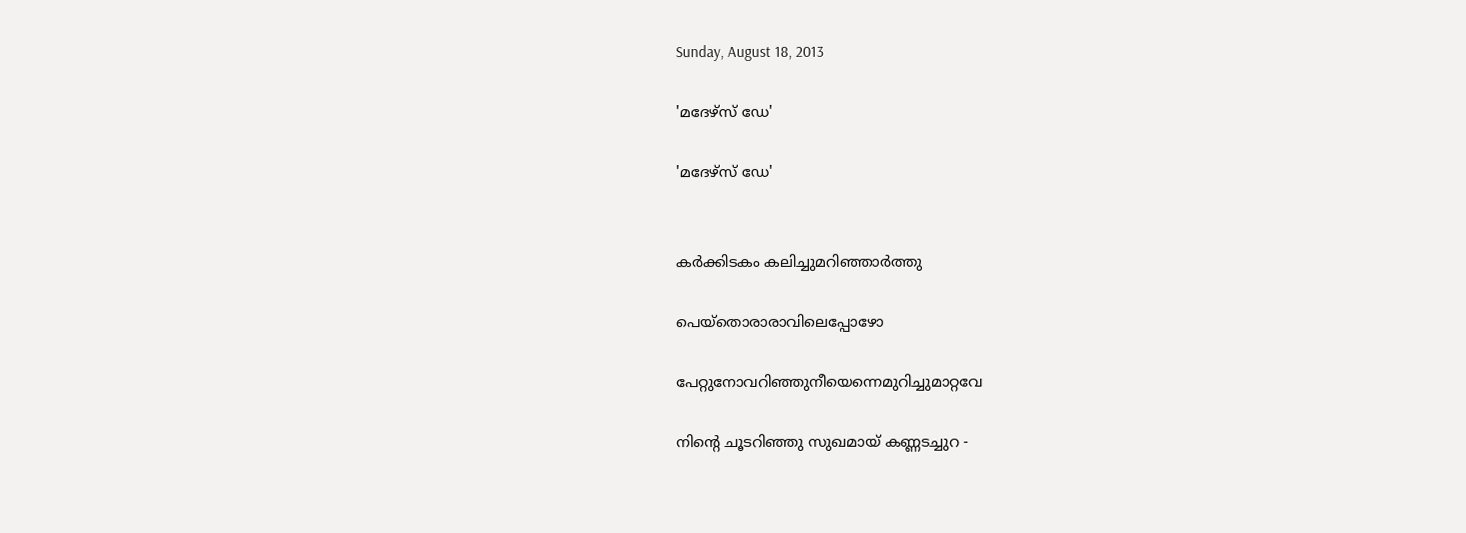Sunday, August 18, 2013

'മദേഴ്സ് ഡേ'

'മദേഴ്സ് ഡേ'


കർക്കിടകം കലിച്ചുമറിഞ്ഞാർത്തു

പെയ്തൊരാരാവിലെപ്പോഴോ

പേറ്റുനോവറിഞ്ഞുനീയെന്നെമുറിച്ചുമാറ്റവേ

നിന്റെ ചൂടറിഞ്ഞു സുഖമായ് കണ്ണടച്ചുറ -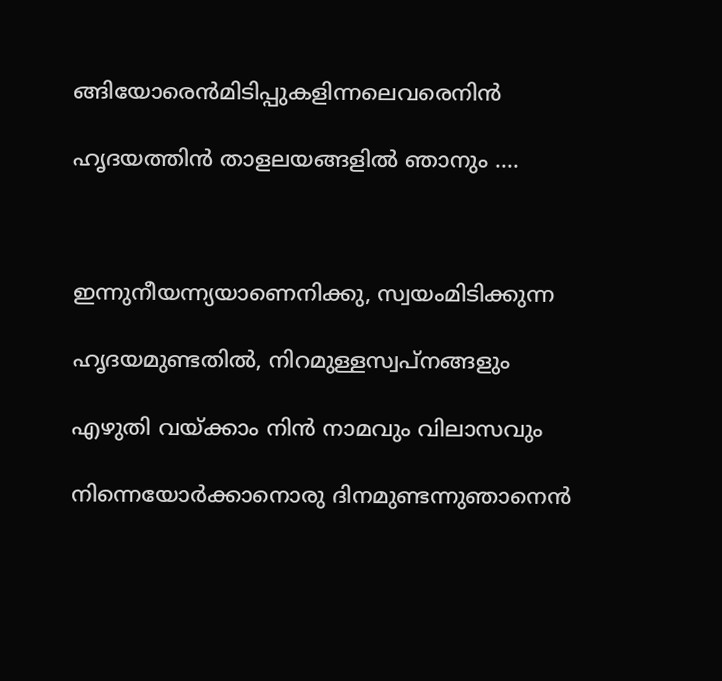ങ്ങിയോരെൻമിടിപ്പുകളിന്നലെവരെനിൻ

ഹൃദയത്തിൻ താളലയങ്ങളിൽ ഞാനും ....



ഇന്നുനീയന്ന്യയാണെനിക്കു, സ്വയംമിടിക്കുന്ന

ഹൃദയമുണ്ടതിൽ, നിറമുള്ളസ്വപ്നങ്ങളും

എഴുതി വയ്ക്കാം നിൻ നാമവും വിലാസവും

നിന്നെയോർക്കാനൊരു ദിനമുണ്ടന്നുഞാനെൻ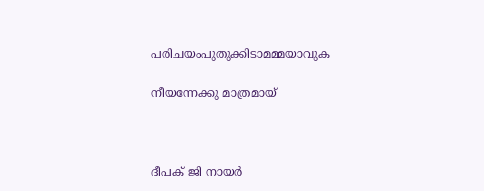പരിചയംപുതുക്കിടാമമ്മയാവുക

നീയന്നേക്കു മാത്രമായ്



ദീപക് ജി നായർ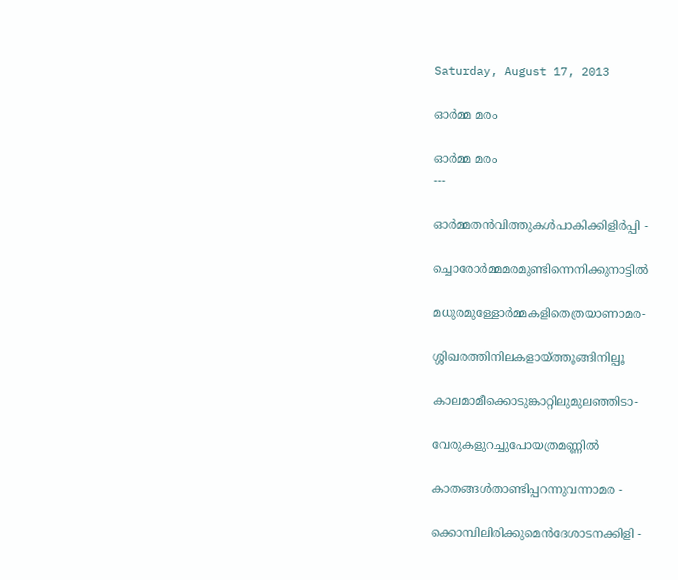Saturday, August 17, 2013

ഓർ‍മ്മ മരം

ഓർ‍മ്മ മരം
---

ഓർ‍മ്മതൻ‍വിത്തുകൾ‍പാകിക്കിളിർ‍പ്പി -

ച്ചൊരോർ‍മ്മമരമുണ്ടിന്നെനിക്കുനാട്ടിൽ

മധുരമുള്ളോർ‍മ്മകളിതെത്രയാണാമര-

ശ്ശിഖരത്തിനിലകളായ്ത്തൂങ്ങിനില്പൂ

കാലമാമീക്കൊടുങ്കാറ്റിലുമുലഞ്ഞിടാ-

വേരുകളുറച്ചുപോയത്രമണ്ണിൽ

കാതങ്ങൾതാണ്ടിപ്പറന്നുവന്നാമര -

ക്കൊമ്പിലിരിക്കുമെൻദേശാടനക്കിളി -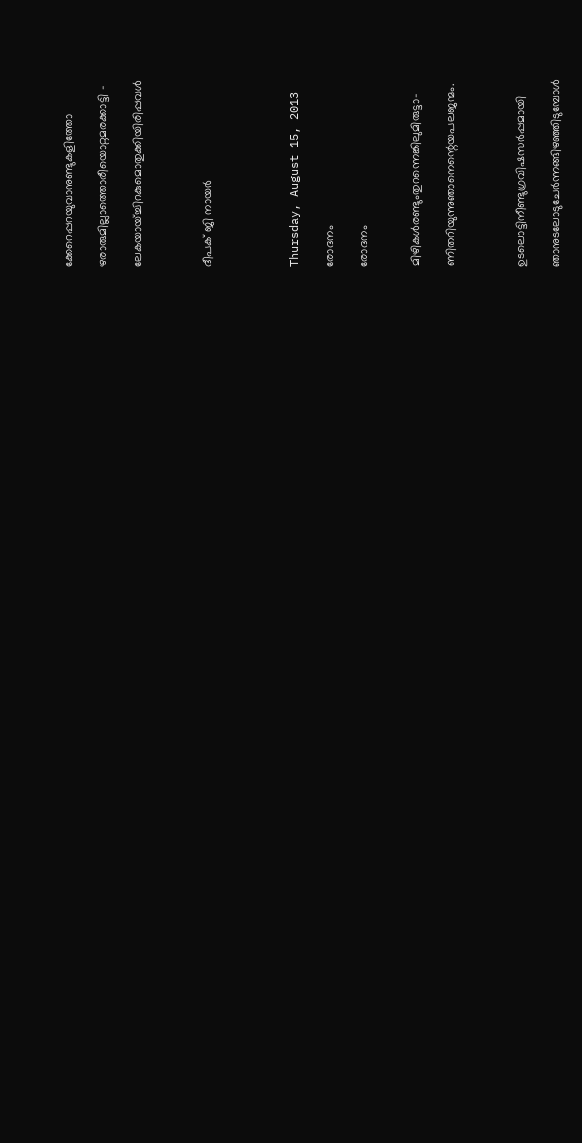ക്കേറെപ്പറയുവാനുണ്ടുകളിത്തോ

ഴരാരുമില്ലാത്തൊരീയൊറ്റമരക്കാട്ടി -

ലേകയായ്ച്ചിറകുമൊതുക്കിയിരിപ്പവൾ



ദീപക് ജി നായര്‍




Thursday, August 15, 2013

രോദനം

രോദനം


മിഴികൾരണ്ടുംതുറന്നെങ്കിലുമിരുട്ടാ-

ണിതറിയുന്നുഞാനെന്റെയപലജന്മം.



ഉടലൊട്ടിനീണ്ടുഗ്രവിഷസർപ്പമായി

ഞാനുടലോടുചേർന്നങ്ങിഴഞ്ഞിടുമ്പോൾ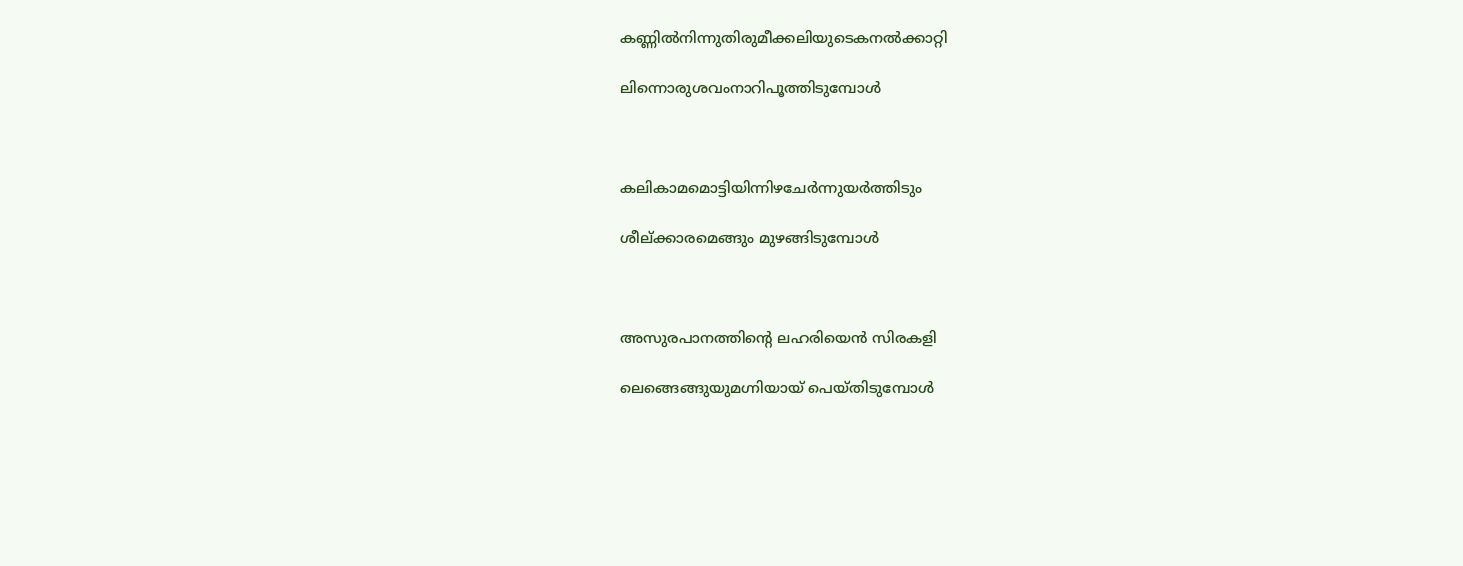കണ്ണിൽനിന്നുതിരുമീക്കലിയുടെകനൽക്കാറ്റി

ലിന്നൊരുശവംനാറിപൂത്തിടുമ്പോൾ



കലികാമമൊട്ടിയിന്നിഴചേർന്നുയർത്തിടും

ശീല്ക്കാരമെങ്ങും മുഴങ്ങിടുമ്പോൾ



അസുരപാനത്തിന്റെ ലഹരിയെൻ സിരകളി

ലെങ്ങെങ്ങുയുമഗ്നിയായ് പെയ്തിടുമ്പോൾ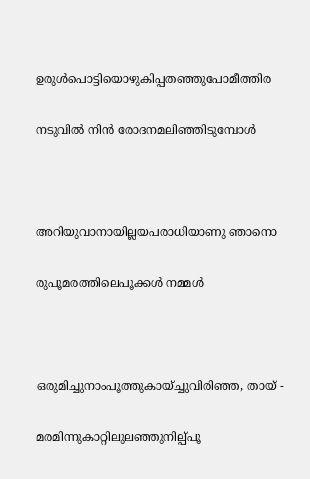ഉരുൾപൊട്ടിയൊഴുകിപ്പതഞ്ഞുപോമീത്തിര

നടുവിൽ നിൻ രോദനമലിഞ്ഞിടുമ്പോൾ



അറിയുവാനായില്ലയപരാധിയാണു ഞാനൊ

രുപൂമരത്തിലെപൂക്കൾ നമ്മൾ



ഒരുമിച്ചുനാംപൂത്തുകായ്ച്ചുവിരിഞ്ഞ, തായ് -

മരമിന്നുകാറ്റിലുലഞ്ഞുനില്പ്പൂ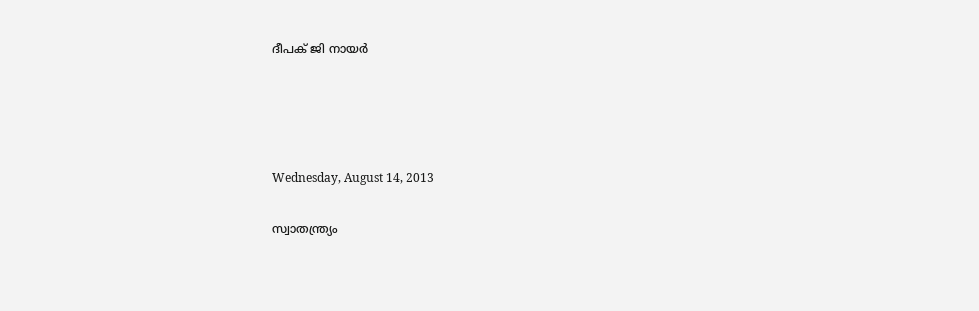ദീപക് ജി നായർ




Wednesday, August 14, 2013

സ്വാതന്ത്ര്യം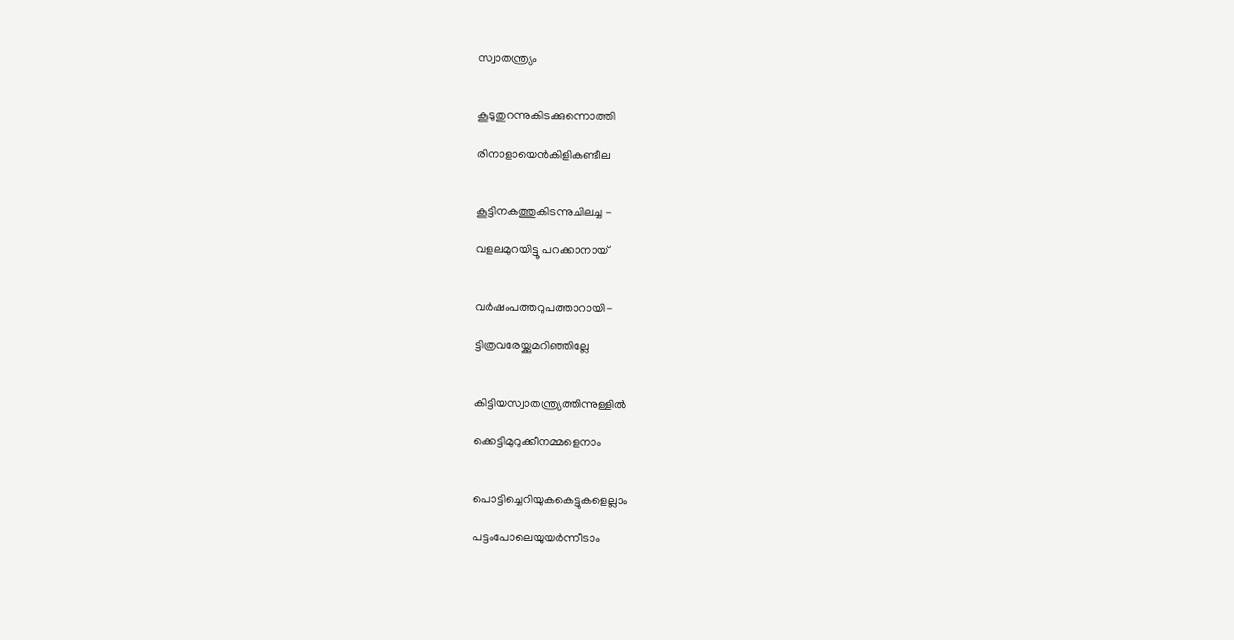സ്വാതന്ത്ര്യം


കൂടുതുറന്നുകിടക്കുന്നൊത്തി

രിനാളായെൻ‍കിളികണ്ടീല


കൂട്ടിനകത്തുകിടന്നുചിലച്ച -

വളലമുറയിട്ടൂ പറക്കാനായ്


വർഷംപത്തറുപത്താറായി-

ട്ടിത്രവരേയ്ക്കുമറിഞ്ഞില്ലേ


കിട്ടിയസ്വാതന്ത്ര്യത്തിന്നുള്ളിൽ

ക്കെട്ടിമുറുക്കീനമ്മളെനാം


പൊട്ടിച്ചെറിയുകകെട്ടുകളെല്ലാം

പട്ടംപോലെയുയർന്നീടാം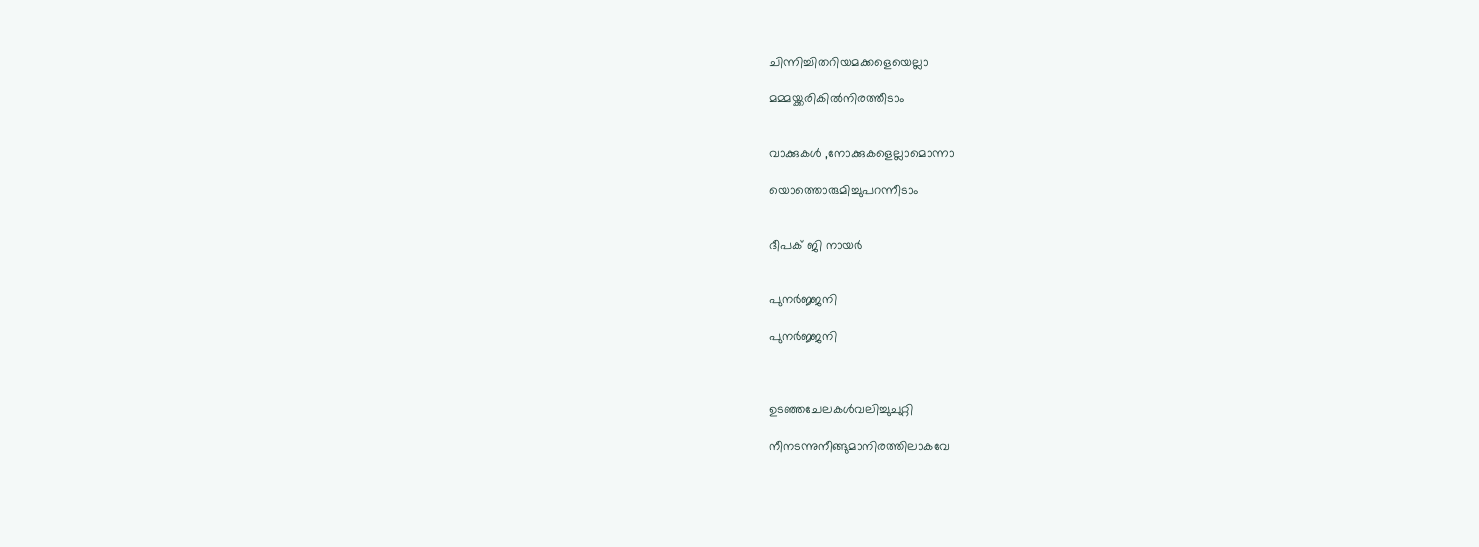ചിന്നിച്ചിതറിയമക്കളെയെല്ലാ

മമ്മയ്ക്കരികിൽനിരത്തീടാം


വാക്കുകൾ ‍,നോക്കുകളെല്ലാമൊന്നാ

യൊത്തൊരുമിച്ചുപറന്നീടാം


ദീപക് ജി നായർ


പുനർജ്ജനി

പുനർജ്ജനി



ഉടഞ്ഞചേലകൾവലിച്ചുചുറ്റി

നീനടന്നുനീങ്ങുമാനിരത്തിലാകവേ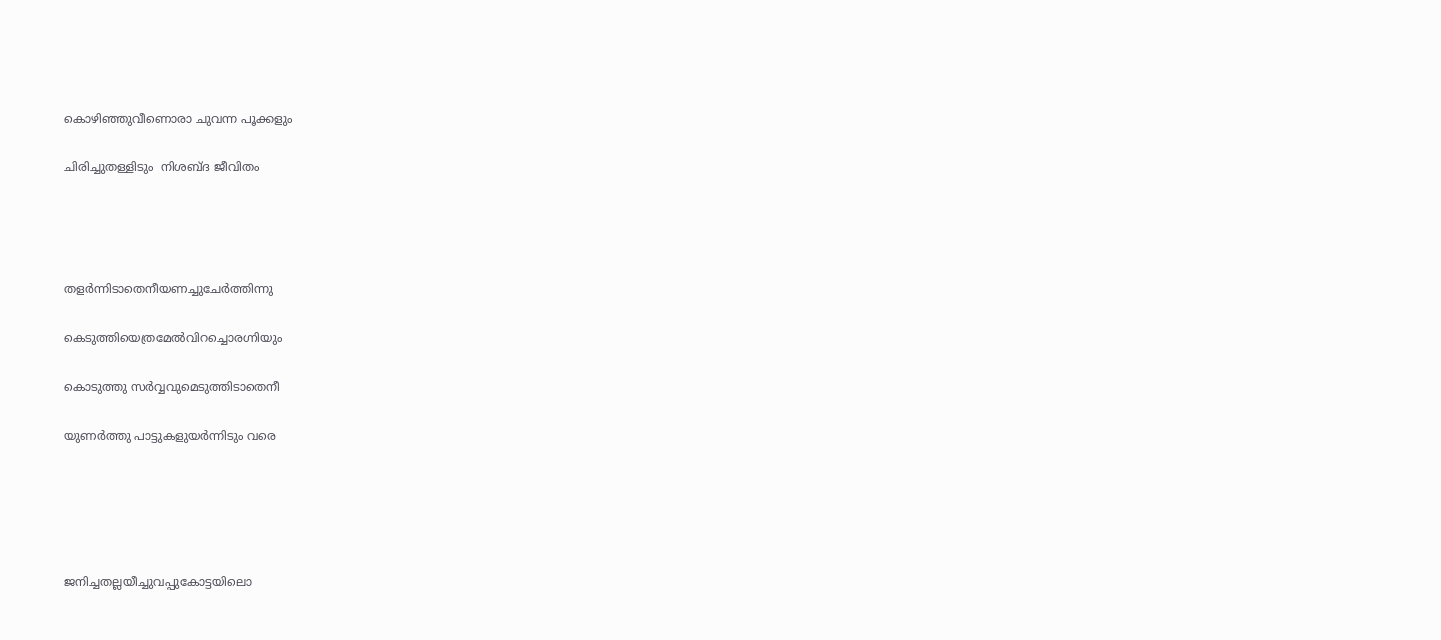കൊഴിഞ്ഞുവീണൊരാ ചുവന്ന പൂക്കളും

ചിരിച്ചുതള്ളിടും  നിശബ്ദ ജീവിതം




തളർന്നിടാതെനീയണച്ചുചേർത്തിന്നു

കെടുത്തിയെത്രമേൽവിറച്ചൊരഗ്നിയും

കൊടുത്തു സർവ്വവുമെടുത്തിടാതെനീ

യുണർത്തു പാട്ടുകളുയർന്നിടും വരെ





ജനിച്ചതല്ലയീച്ചുവപ്പുകോട്ടയിലൊ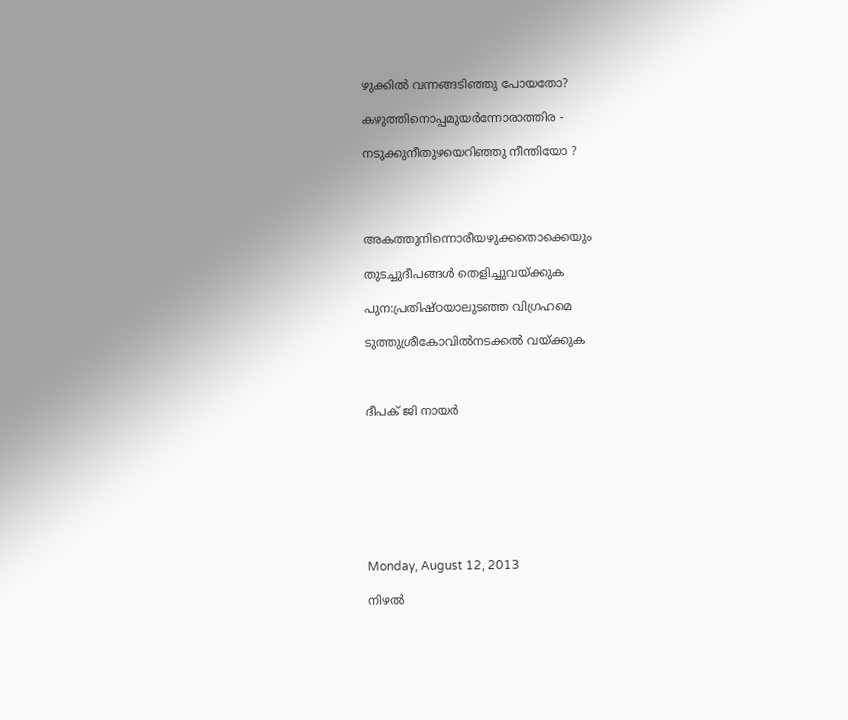ഴുക്കിൽ വന്നങ്ങടിഞ്ഞു പോയതോ?

കഴുത്തിനൊപ്പമുയർന്നോരാത്തിര -

നടുക്കുനീതുഴയെറിഞ്ഞു നീന്തിയോ ?




അകത്തുനിന്നൊരീയഴുക്കതൊക്കെയും

തുടച്ചുദീപങ്ങൾ തെളിച്ചുവയ്ക്കുക

പുന:പ്രതിഷ്ഠയാലുടഞ്ഞ വിഗ്രഹമെ

ടുത്തുശ്രീകോവിൽനടക്കൽ വയ്ക്കുക



ദീപക് ജി നായർ








Monday, August 12, 2013

നിഴൽ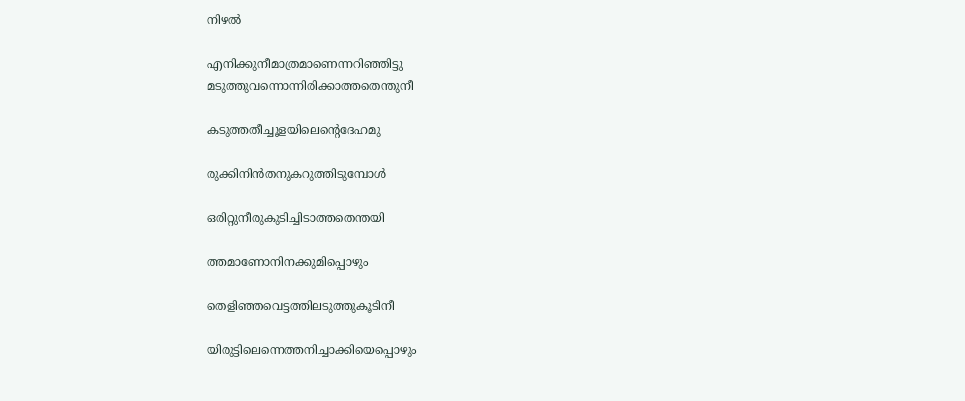നിഴൽ

എനിക്കുനീമാത്രമാണെന്നറിഞ്ഞിട്ടു
മടുത്തുവന്നൊന്നിരിക്കാത്തതെന്തുനീ

കടുത്തതീച്ചൂളയിലെന്റെദേഹമു

രുക്കിനിൻതനുകറുത്തിടുമ്പോൾ

ഒരിറ്റുനീരുകുടിച്ചിടാത്തതെന്തയി

ത്തമാണോനിനക്കുമിപ്പൊഴും

തെളിഞ്ഞവെട്ടത്തിലടുത്തുകൂടിനീ

യിരുട്ടിലെന്നെത്തനിച്ചാക്കിയെപ്പൊഴും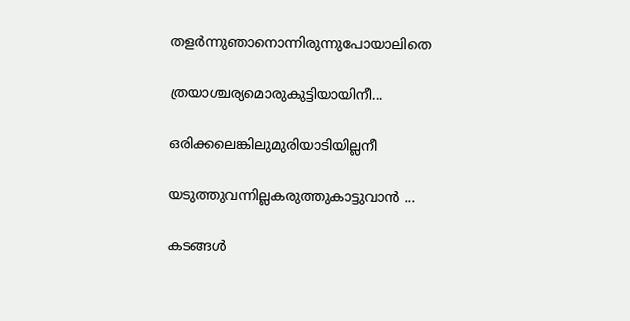തളർ‍ന്നുഞാനൊന്നിരുന്നുപോയാലിതെ

ത്രയാശ്ചര്യമൊരുകുട്ടിയായിനീ...

ഒരിക്കലെങ്കിലുമുരിയാടിയില്ലനീ

യടുത്തുവന്നില്ലകരുത്തുകാട്ടുവാൻ ‍...

കടങ്ങൾ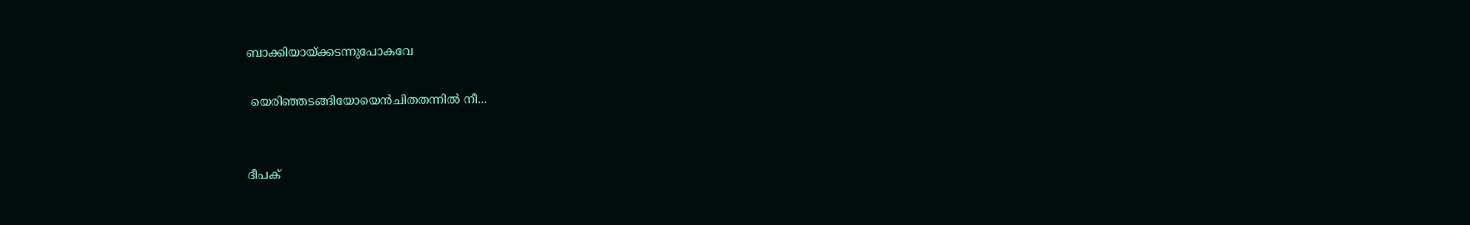ബാക്കിയായ്ക്കടന്നുപോകവേ

 യെരിഞ്ഞടങ്ങിയോയെൻ‍ചിതതന്നിൽ നീ...


ദീപക്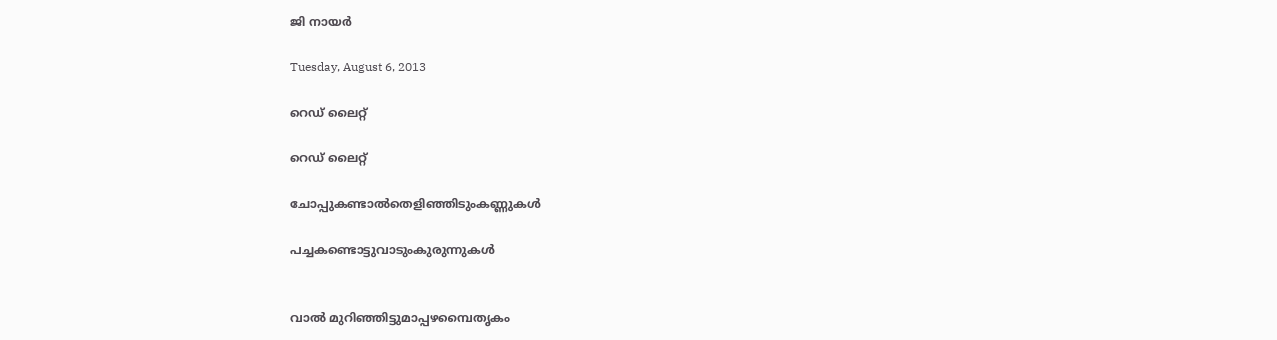ജി നായർ

Tuesday, August 6, 2013

റെഡ് ലൈറ്റ്

റെഡ് ലൈറ്റ്

ചോപ്പുകണ്ടാൽതെളിഞ്ഞിടുംകണ്ണുകൾ

പച്ചകണ്ടൊട്ടുവാടുംകുരുന്നുകൾ


വാൽ മുറിഞ്ഞിട്ടുമാപ്പഴമ്പൈതൃകം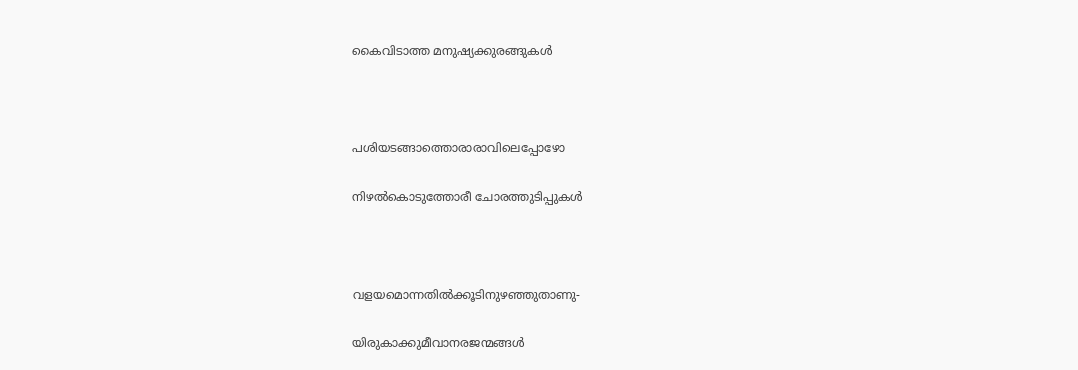കൈവിടാത്ത മനുഷ്യക്കുരങ്ങുകൾ



പശിയടങ്ങാത്തൊരാരാവിലെപ്പോഴോ

നിഴൽകൊടുത്തോരീ ചോരത്തുടിപ്പുകൾ



വളയമൊന്നതിൽക്കൂടിനുഴഞ്ഞുതാണു-

യിരുകാക്കുമീവാനരജന്മങ്ങൾ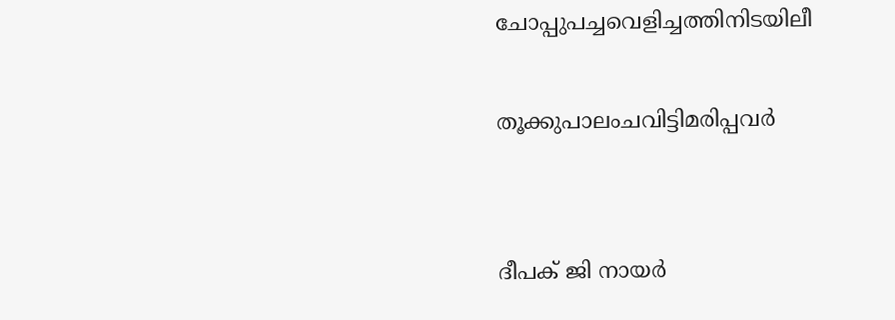ചോപ്പുപച്ചവെളിച്ചത്തിനിടയിലീ

തൂക്കുപാലംചവിട്ടിമരിപ്പവർ


ദീപക് ജി നായർ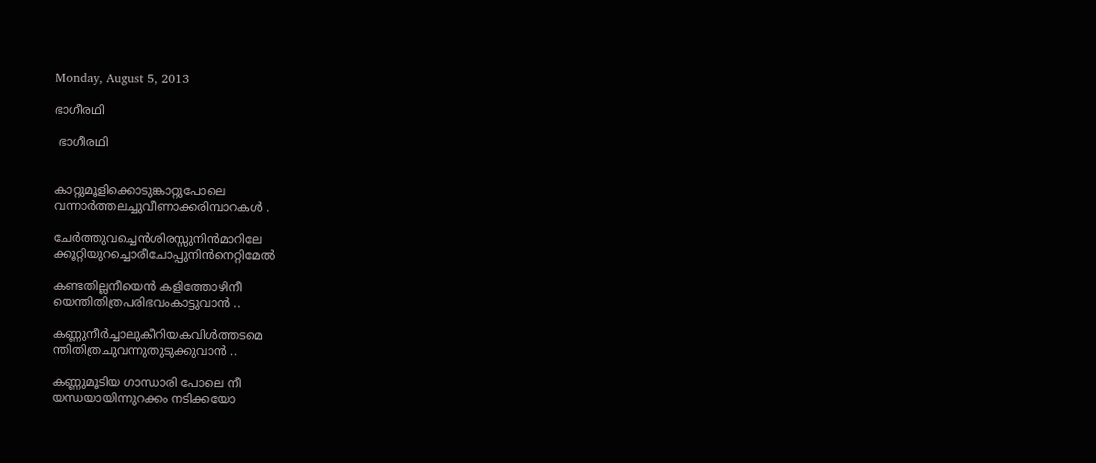Monday, August 5, 2013

ഭാഗീരഥി

 ഭാഗീരഥി


കാറ്റുമൂളിക്കൊടുങ്കാറ്റുപോലെ
വന്നാർത്തലച്ചുവീണാക്കരിമ്പാറകൾ ‍.

ചേർത്തുവച്ചെൻശിരസ്സുനിൻമാറിലേ
ക്കൂറ്റിയുറച്ചൊരീചോപ്പുനിൻനെറ്റിമേൽ

കണ്ടതില്ലനീയെൻ കളിത്തോഴിനീ
യെന്തിതിത്രപരിഭവംകാട്ടുവാൻ ‍..

കണ്ണുനീർ‍ച്ചാലുകീറിയകവിൾ‍ത്തടമെ
ന്തിതിത്രചുവന്നുതുടുക്കുവാൻ ..

കണ്ണുമൂടിയ ഗാന്ധാരി പോലെ നീ
യന്ധയായിന്നുറക്കം നടിക്കയോ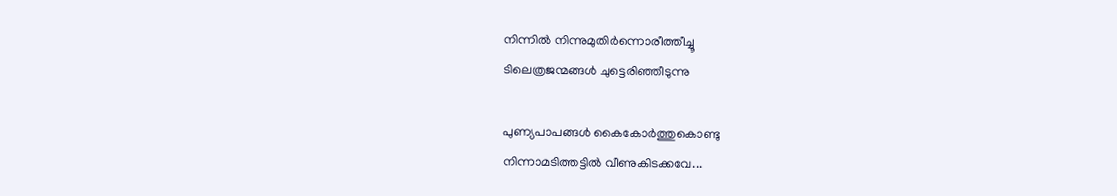നിന്നിൽ ‍നിന്നുമുതിർന്നൊരീത്തീച്ചൂ
ടിലെത്രജന്മങ്ങൾ ‍ചുട്ടെരിഞ്ഞീടുന്നു

പുണ്യപാപങ്ങൾ കൈകോർ‍ത്തുകൊണ്ടു
നിന്നാമടിത്തട്ടിൽ ‍വീണുകിടക്കവേ...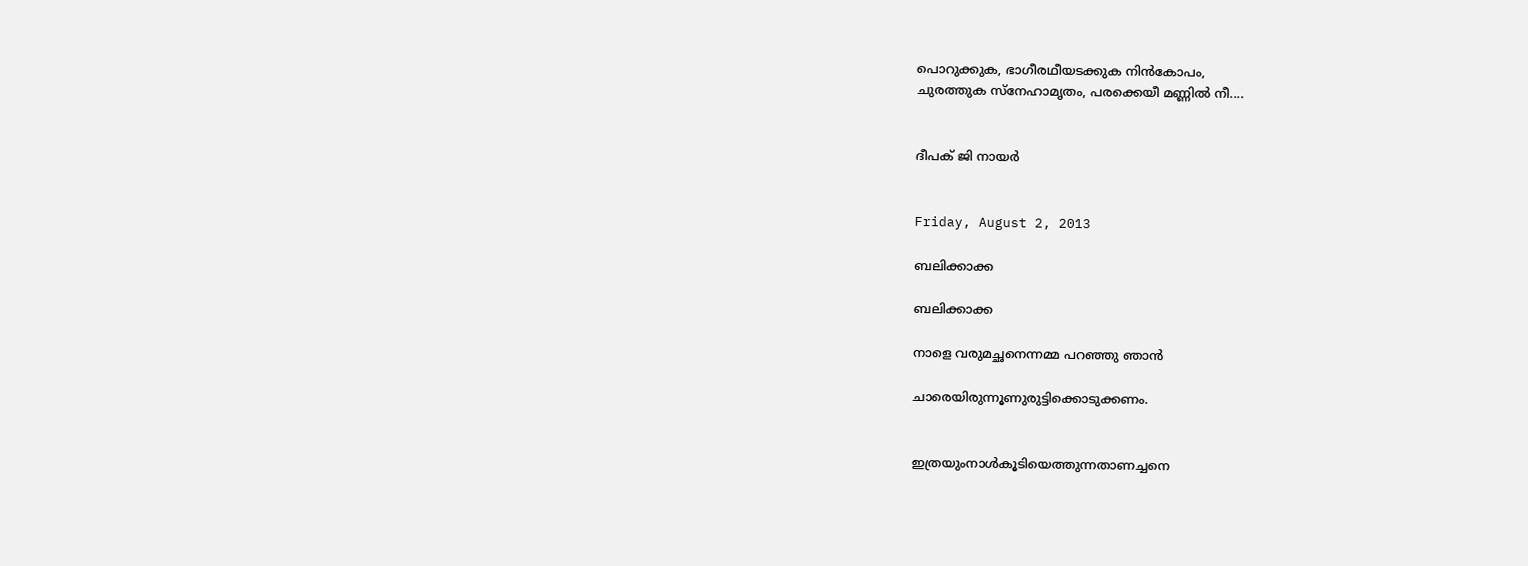പൊറുക്കുക, ഭാഗീരഥീയടക്കുക നിൻകോപം,
ചുരത്തുക സ്നേഹാമൃതം, പരക്കെയീ മണ്ണിൽ നീ....


ദീപക് ജി നായർ


Friday, August 2, 2013

ബലിക്കാക്ക

ബലിക്കാക്ക

നാളെ വരുമച്ഛനെന്നമ്മ പറഞ്ഞു ഞാൻ

ചാരെയിരുന്നൂണുരുട്ടിക്കൊടുക്കണം.


ഇത്രയുംനാൾകൂടിയെത്തുന്നതാണച്ചനെ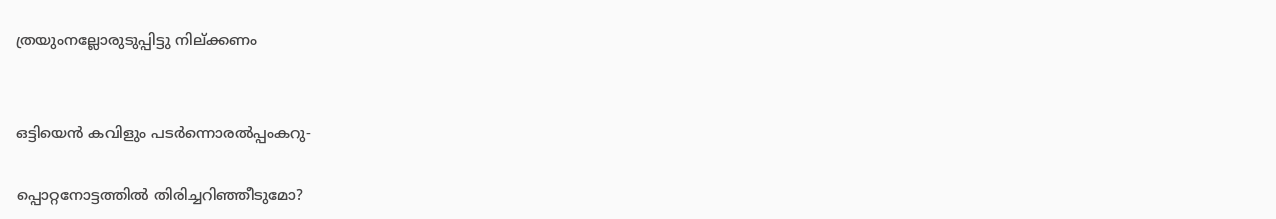ത്രയുംനല്ലോരുടുപ്പിട്ടു നില്ക്കണം


ഒട്ടിയെൻ കവിളും പടർന്നൊരൽപ്പംകറു-

പ്പൊറ്റനോട്ടത്തിൽ തിരിച്ചറിഞ്ഞീടുമോ?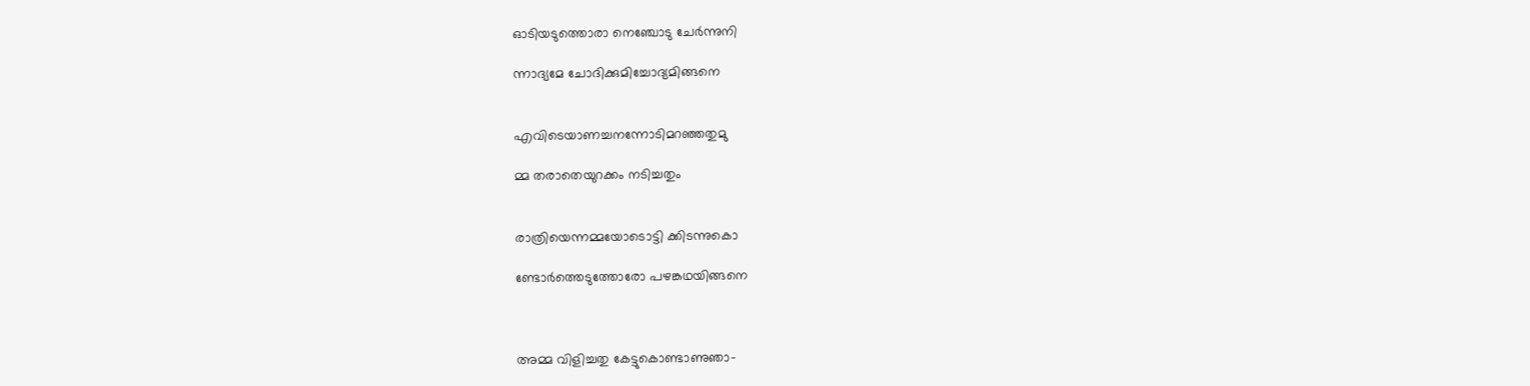ഓടിയടുത്തൊരാ നെഞ്ചോടു ചേർന്നുനി

ന്നാദ്യമേ ചോദിക്കുമിച്ചോദ്യമിങ്ങനെ


എവിടെയാണച്ചനന്നോടിമറഞ്ഞതുമു

മ്മ തരാതെയുറക്കം നടിച്ചതും


രാത്രിയെന്നമ്മയോടൊട്ടി ക്കിടന്നുകൊ

ണ്ടോർത്തെടുത്തോരോ പഴങ്കഥയിങ്ങനെ



അമ്മ വിളിച്ചതു കേട്ടുകൊണ്ടാണുഞാ-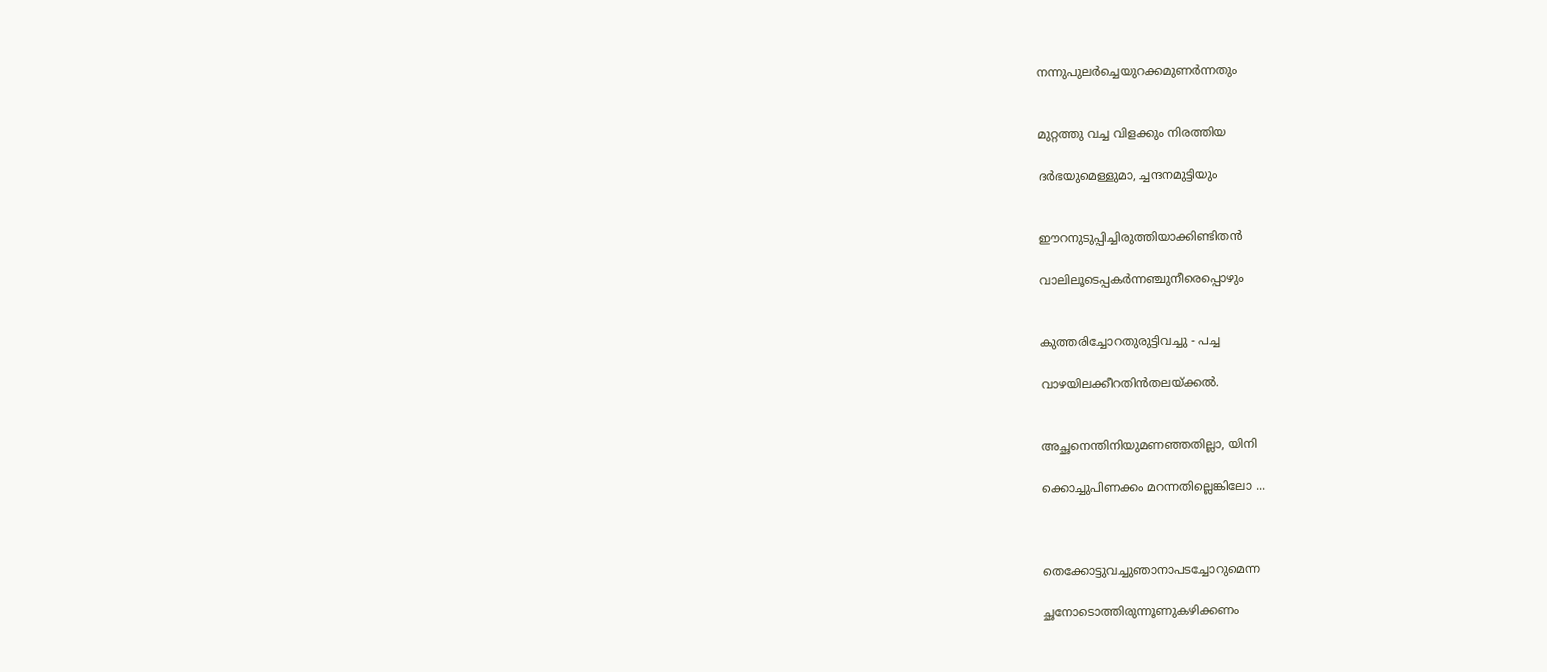നന്നുപുലർച്ചെയുറക്കമുണർന്നതും


മുറ്റത്തു വച്ച വിളക്കും നിരത്തിയ

ദർഭയുമെള്ളുമാ, ച്ചന്ദനമുട്ടിയും


ഈറനുടുപ്പിച്ചിരുത്തിയാക്കിണ്ടിതൻ

വാലിലൂടെപ്പകർന്നഞ്ചുനീരെപ്പൊഴും


കുത്തരിച്ചോറതുരുട്ടിവച്ചു - പച്ച

വാഴയിലക്കീറതിൻതലയ്ക്കൽ.


അച്ഛനെന്തിനിയുമണഞ്ഞതില്ലാ, യിനി

ക്കൊച്ചുപിണക്കം മറന്നതില്ലെങ്കിലോ ...



തെക്കോട്ടുവച്ചുഞാനാപടച്ചോറുമെന്ന

ച്ഛനോടൊത്തിരുന്നൂണുകഴിക്കണം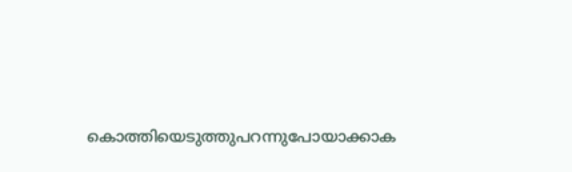കൊത്തിയെടുത്തുപറന്നുപോയാക്കാക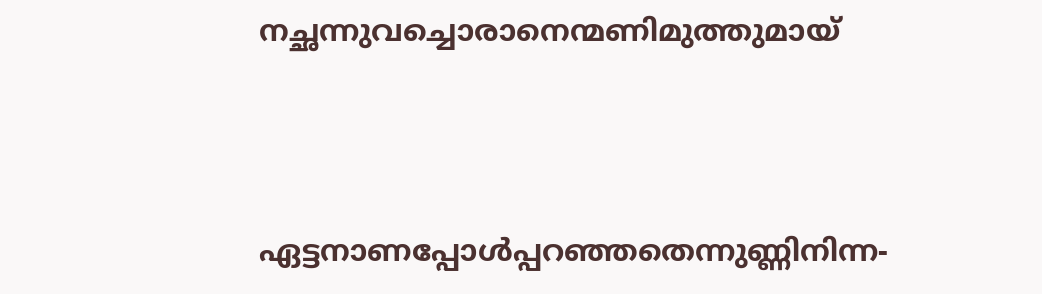നച്ഛന്നുവച്ചൊരാനെന്മണിമുത്തുമായ്



ഏട്ടനാണപ്പോൾപ്പറഞ്ഞതെന്നുണ്ണിനിന്ന-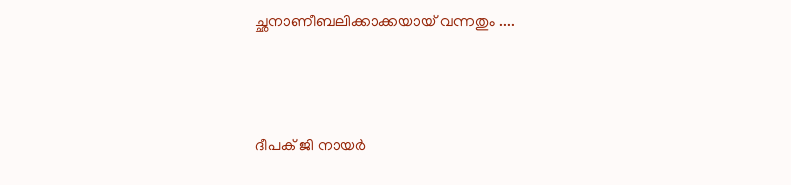ച്ഛനാണീബലിക്കാക്കയായ് വന്നതും ....



ദീപക് ജി നായർ